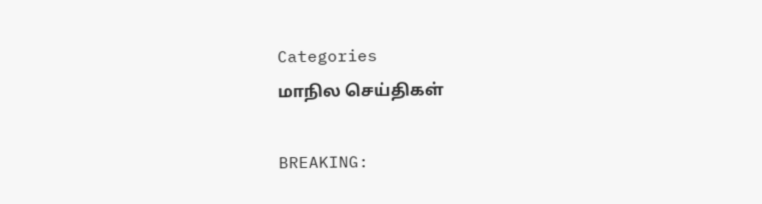Categories
மாநில செய்திகள்

BREAKING: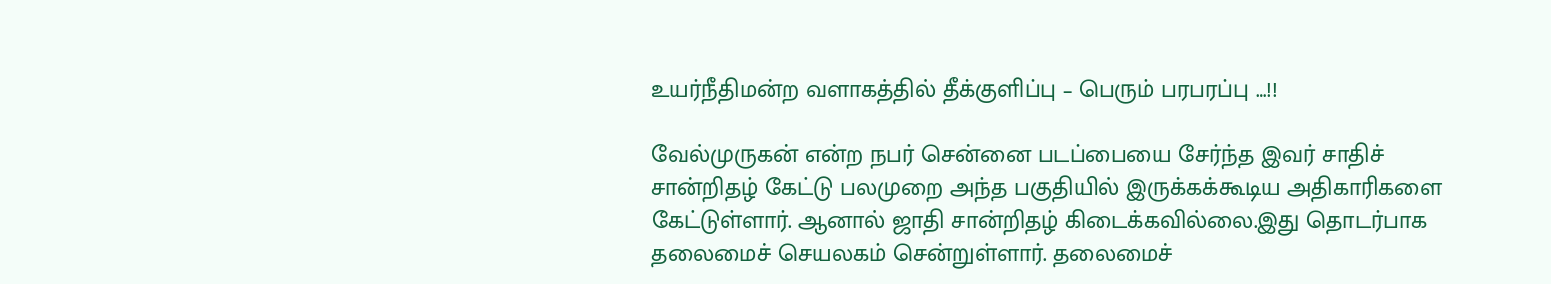உயர்நீதிமன்ற வளாகத்தில் தீக்குளிப்பு – பெரும் பரபரப்பு …!!

வேல்முருகன் என்ற நபர் சென்னை படப்பையை சேர்ந்த இவர் சாதிச் சான்றிதழ் கேட்டு பலமுறை அந்த பகுதியில் இருக்கக்கூடிய அதிகாரிகளை கேட்டுள்ளார். ஆனால் ஜாதி சான்றிதழ் கிடைக்கவில்லை.இது தொடர்பாக தலைமைச் செயலகம் சென்றுள்ளார். தலைமைச்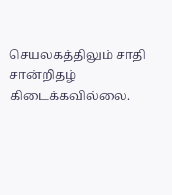செயலகத்திலும் சாதி சான்றிதழ் கிடைக்கவில்லை.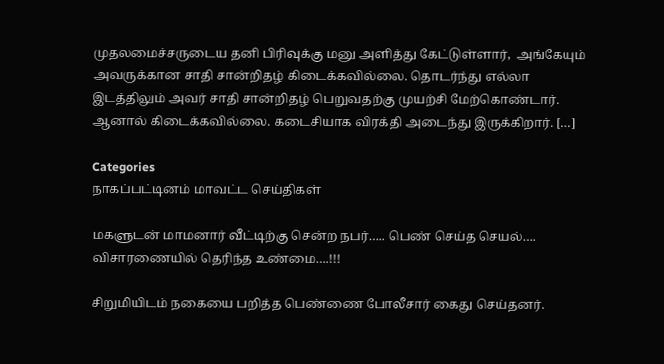முதலமைச்சருடைய தனி பிரிவுக்கு மனு அளித்து கேட்டுள்ளார்,  அங்கேயும் அவருக்கான சாதி சான்றிதழ் கிடைக்கவில்லை. தொடர்ந்து எல்லா இடத்திலும் அவர் சாதி சான்றிதழ் பெறுவதற்கு முயற்சி மேற்கொண்டார். ஆனால் கிடைக்கவில்லை. கடைசியாக விரக்தி அடைந்து இருக்கிறார். […]

Categories
நாகப்பட்டினம் மாவட்ட செய்திகள்

மகளுடன் மாமனார் வீட்டிற்கு சென்ற நபர்….. பெண் செய்த செயல்…. விசாரணையில் தெரிந்த உண்மை….!!!

சிறுமியிடம் நகையை பறித்த பெண்ணை போலீசார் கைது செய்தனர்.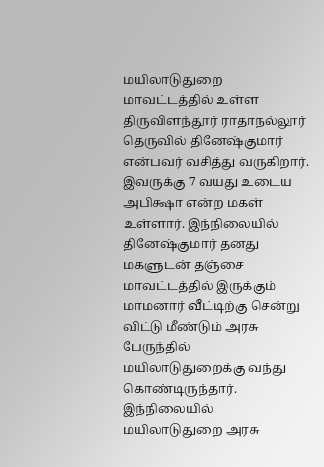மயிலாடுதுறை மாவட்டத்தில் உள்ள திருவிளந்தூர் ராதாநல்லூர் தெருவில் தினேஷ்குமார் என்பவர் வசித்து வருகிறார். இவருக்கு 7 வயது உடைய அபிக்ஷா என்ற மகள் உள்ளார். இந்நிலையில் தினேஷ்குமார் தனது மகளுடன் தஞ்சை மாவட்டத்தில் இருக்கும் மாமனார் வீட்டிற்கு சென்று விட்டு மீண்டும் அரசு பேருந்தில் மயிலாடுதுறைக்கு வந்து கொண்டிருந்தார். இந்நிலையில் மயிலாடுதுறை அரசு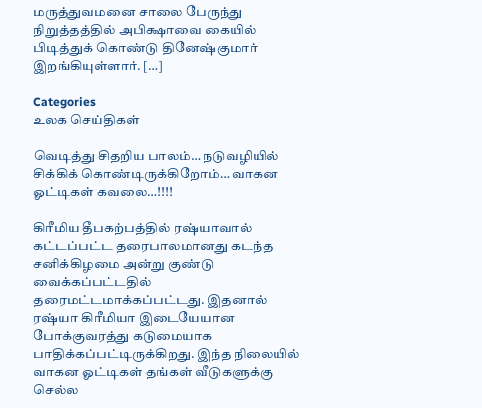மருத்துவமனை சாலை பேருந்து நிறுத்தத்தில் அபிக்ஷாவை கையில் பிடித்துக் கொண்டு தினேஷ்குமார் இறங்கியுள்ளார். […]

Categories
உலக செய்திகள்

வெடித்து சிதறிய பாலம்… நடுவழியில் சிக்கிக் கொண்டிருக்கிறோம்… வாகன ஓட்டிகள் கவலை…!!!!

கிரீமிய தீபகற்பத்தில் ரஷ்யாவால் கட்டப்பட்ட தரைபாலமானது கடந்த சனிக்கிழமை அன்று குண்டு வைக்கப்பட்டதில் தரைமட்டமாக்கப்பட்டது. இதனால் ரஷ்யா கிரீமியா இடையேயான போக்குவரத்து கடுமையாக பாதிக்கப்பட்டிருக்கிறது. இந்த நிலையில் வாகன ஓட்டிகள் தங்கள் வீடுகளுக்கு செல்ல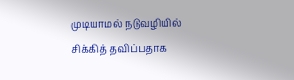முடியாமல் நடுவழியில் சிக்கித் தவிப்பதாக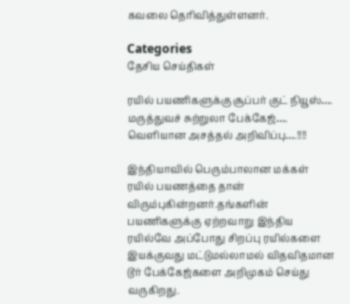கவலை தெரிவித்துள்ளனர்.

Categories
தேசிய செய்திகள்

ரயில் பயணிகளுக்கு சூப்பர் குட் நியூஸ்…. மருத்துவச் சுற்றுலா பேக்கேஜ்…. வெளியான அசத்தல் அறிவிப்பு….!!!!

இந்தியாவில் பெரும்பாலான மக்கள் ரயில் பயணத்தை தான் விரும்புகின்றனர்.தங்களின் பயணிகளுக்கு ஏற்றவாறு இந்திய ரயில்வே அப்போது சிறப்பு ரயில்களை இயக்குவது மட்டுமல்லாமல் விதவிதமான டூர் பேக்கேஜ்களை அறிமுகம் செய்து வருகிறது.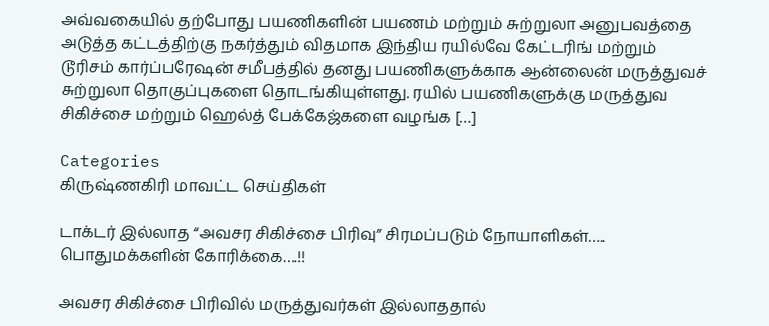அவ்வகையில் தற்போது பயணிகளின் பயணம் மற்றும் சுற்றுலா அனுபவத்தை அடுத்த கட்டத்திற்கு நகர்த்தும் விதமாக இந்திய ரயில்வே கேட்டரிங் மற்றும் டூரிசம் கார்ப்பரேஷன் சமீபத்தில் தனது பயணிகளுக்காக ஆன்லைன் மருத்துவச் சுற்றுலா தொகுப்புகளை தொடங்கியுள்ளது. ரயில் பயணிகளுக்கு மருத்துவ சிகிச்சை மற்றும் ஹெல்த் பேக்கேஜ்களை வழங்க […]

Categories
கிருஷ்ணகிரி மாவட்ட செய்திகள்

டாக்டர் இல்லாத “அவசர சிகிச்சை பிரிவு” சிரமப்படும் நோயாளிகள்….. பொதுமக்களின் கோரிக்கை….!!

அவசர சிகிச்சை பிரிவில் மருத்துவர்கள் இல்லாததால்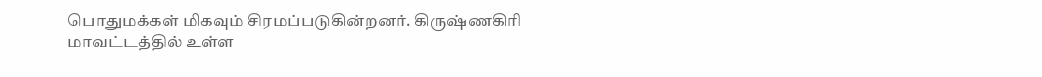பொதுமக்கள் மிகவும் சிரமப்படுகின்றனர். கிருஷ்ணகிரி மாவட்டத்தில் உள்ள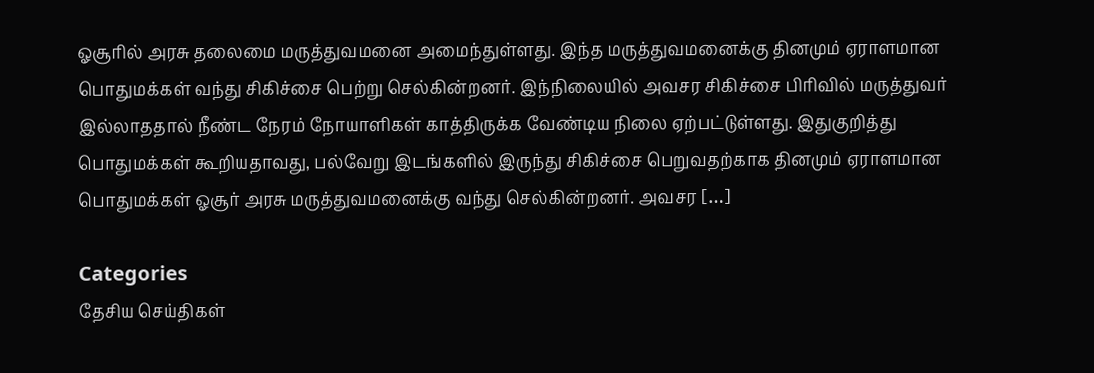ஓசூரில் அரசு தலைமை மருத்துவமனை அமைந்துள்ளது. இந்த மருத்துவமனைக்கு தினமும் ஏராளமான பொதுமக்கள் வந்து சிகிச்சை பெற்று செல்கின்றனர். இந்நிலையில் அவசர சிகிச்சை பிரிவில் மருத்துவர் இல்லாததால் நீண்ட நேரம் நோயாளிகள் காத்திருக்க வேண்டிய நிலை ஏற்பட்டுள்ளது. இதுகுறித்து பொதுமக்கள் கூறியதாவது, பல்வேறு இடங்களில் இருந்து சிகிச்சை பெறுவதற்காக தினமும் ஏராளமான பொதுமக்கள் ஓசூர் அரசு மருத்துவமனைக்கு வந்து செல்கின்றனர். அவசர […]

Categories
தேசிய செய்திகள்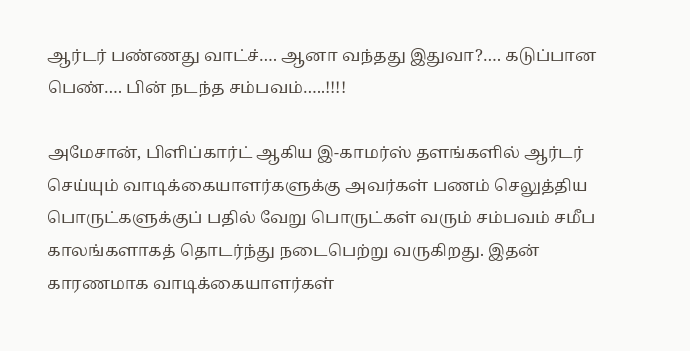ஆர்டர் பண்ணது வாட்ச்…. ஆனா வந்தது இதுவா?…. கடுப்பான பெண்…. பின் நடந்த சம்பவம்…..!!!!

அமேசான், பிளிப்கார்ட் ஆகிய இ-காமர்ஸ் தளங்களில் ஆர்டர் செய்யும் வாடிக்கையாளர்களுக்கு அவர்கள் பணம் செலுத்திய பொருட்களுக்குப் பதில் வேறு பொருட்கள் வரும் சம்பவம் சமீப காலங்களாகத் தொடர்ந்து நடைபெற்று வருகிறது. இதன் காரணமாக வாடிக்கையாளர்கள்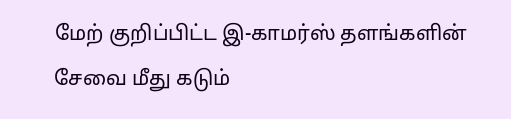மேற் குறிப்பிட்ட இ-காமர்ஸ் தளங்களின் சேவை மீது கடும்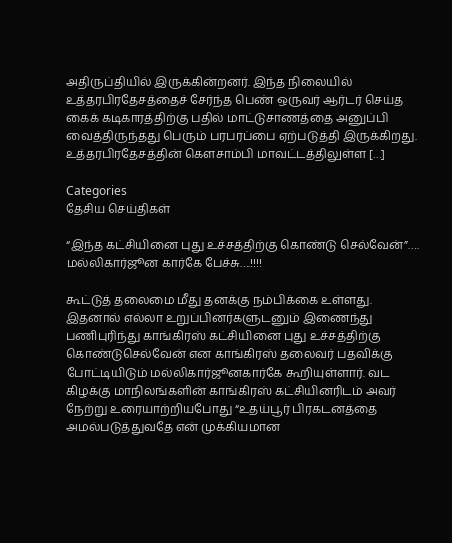அதிருப்தியில் இருக்கின்றனர். இந்த நிலையில் உத்தரபிரதேசத்தைச் சேர்ந்த பெண் ஒருவர் ஆர்டர் செய்த கைக் கடிகாரத்திற்கு பதில் மாட்டுசாணத்தை அனுப்பி வைத்திருந்தது பெரும் பரபரப்பை ஏற்படுத்தி இருக்கிறது. உத்தரபிரதேசத்தின் கௌசாம்பி மாவட்டத்திலுள்ள […]

Categories
தேசிய செய்திகள்

“இந்த கட்சியினை புது உச்சத்திற்கு கொண்டு செல்வேன்”…. மல்லிகார்ஜூன கார்கே பேச்சு….!!!!

கூட்டுத் தலைமை மீது தனக்கு நம்பிக்கை உள்ளது. இதனால் எல்லா உறுப்பினர்களுடனும் இணைந்து பணிபுரிந்து காங்கிரஸ் கட்சியினை புது உச்சத்திற்கு கொண்டுசெல்வேன் என காங்கிரஸ் தலைவர் பதவிக்கு போட்டியிடும் மல்லிகார்ஜூனகார்கே கூறியுள்ளார். வட கிழக்கு மாநிலங்களின் காங்கிரஸ் கட்சியினரிடம் அவர் நேற்று உரையாற்றியபோது “உதய்பூர் பிரகடனத்தை அமல்படுத்துவதே என் முக்கியமான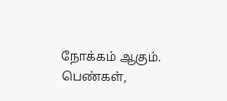நோக்கம் ஆகும். பெண்கள்,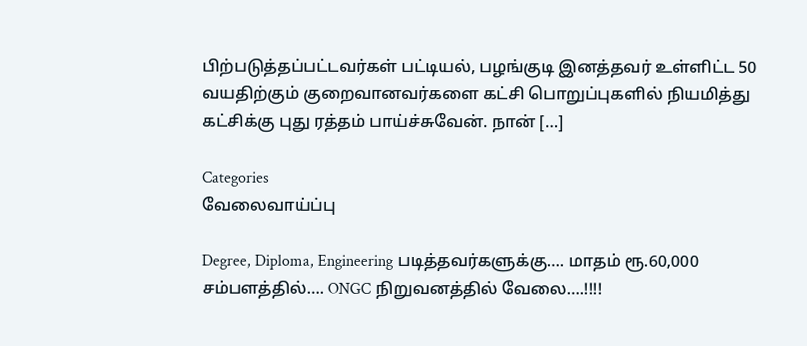பிற்படுத்தப்பட்டவர்கள் பட்டியல், பழங்குடி இனத்தவர் உள்ளிட்ட 50 வயதிற்கும் குறைவானவர்களை கட்சி பொறுப்புகளில் நியமித்து கட்சிக்கு புது ரத்தம் பாய்ச்சுவேன். நான் […]

Categories
வேலைவாய்ப்பு

Degree, Diploma, Engineering படித்தவர்களுக்கு…. மாதம் ரூ.60,000 சம்பளத்தில்…. ONGC நிறுவனத்தில் வேலை….!!!!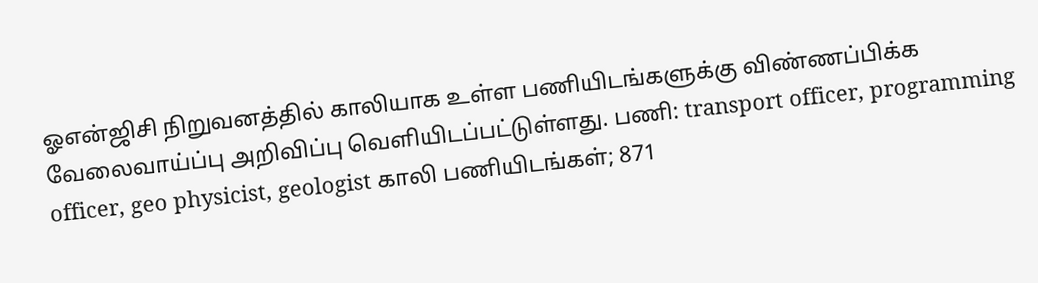ஓஎன்ஜிசி நிறுவனத்தில் காலியாக உள்ள பணியிடங்களுக்கு விண்ணப்பிக்க வேலைவாய்ப்பு அறிவிப்பு வெளியிடப்பட்டுள்ளது. பணி: transport officer, programming officer, geo physicist, geologist காலி பணியிடங்கள்; 871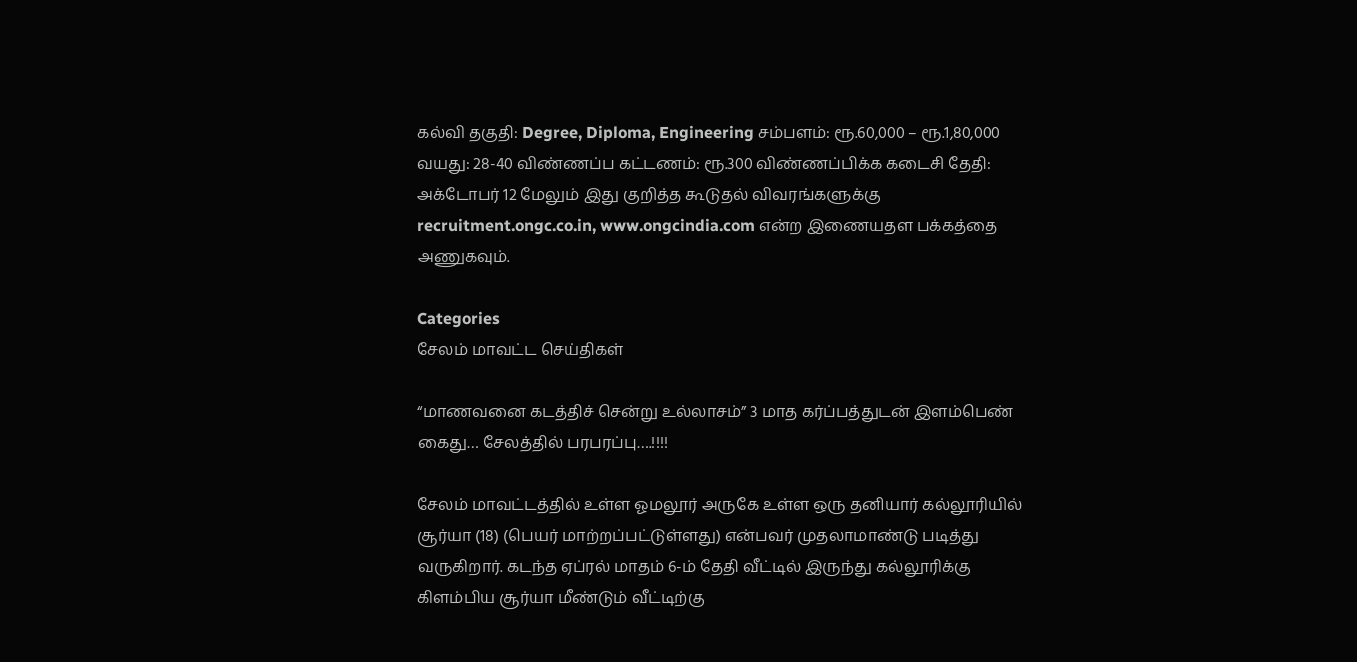கல்வி தகுதி: Degree, Diploma, Engineering சம்பளம்: ரூ.60,000 – ரூ.1,80,000 வயது: 28-40 விண்ணப்ப கட்டணம்: ரூ.300 விண்ணப்பிக்க கடைசி தேதி: அக்டோபர் 12 மேலும் இது குறித்த கூடுதல் விவரங்களுக்கு recruitment.ongc.co.in, www.ongcindia.com என்ற இணையதள பக்கத்தை அணுகவும்.

Categories
சேலம் மாவட்ட செய்திகள்

“மாணவனை கடத்திச் சென்று உல்லாசம்” 3 மாத கர்ப்பத்துடன் இளம்பெண் கைது… சேலத்தில் பரபரப்பு….!!!!

சேலம் மாவட்டத்தில் உள்ள ஓமலூர் அருகே உள்ள ஒரு தனியார் கல்லூரியில் சூர்யா (18) (பெயர் மாற்றப்பட்டுள்ளது) என்பவர் முதலாமாண்டு படித்து வருகிறார். கடந்த ஏப்ரல் மாதம் 6-ம் தேதி வீட்டில் இருந்து கல்லூரிக்கு கிளம்பிய சூர்யா மீண்டும் வீட்டிற்கு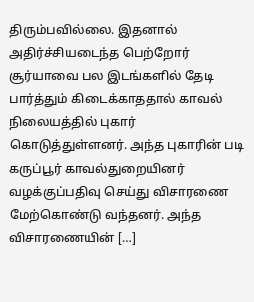திரும்பவில்லை. இதனால் அதிர்ச்சியடைந்த பெற்றோர் சூர்யாவை பல இடங்களில் தேடி பார்த்தும் கிடைக்காததால் காவல் நிலையத்தில் புகார் கொடுத்துள்ளனர். அந்த புகாரின் படி கருப்பூர் காவல்துறையினர் வழக்குப்பதிவு செய்து விசாரணை மேற்கொண்டு வந்தனர். அந்த விசாரணையின் […]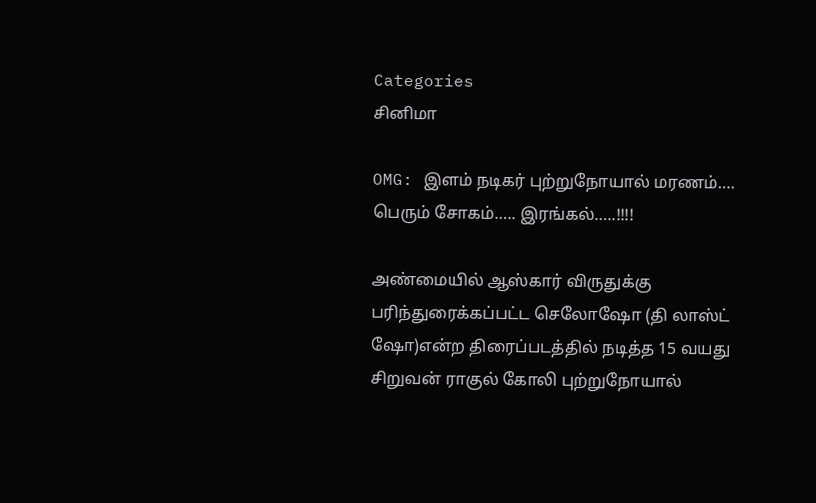Categories
சினிமா

OMG: இளம் நடிகர் புற்றுநோயால் மரணம்…. பெரும் சோகம்….. இரங்கல்…..!!!!

அண்மையில் ஆஸ்கார் விருதுக்கு பரிந்துரைக்கப்பட்ட செலோஷோ (தி லாஸ்ட் ஷோ)என்ற திரைப்படத்தில் நடித்த 15 வயது சிறுவன் ராகுல் கோலி புற்றுநோயால்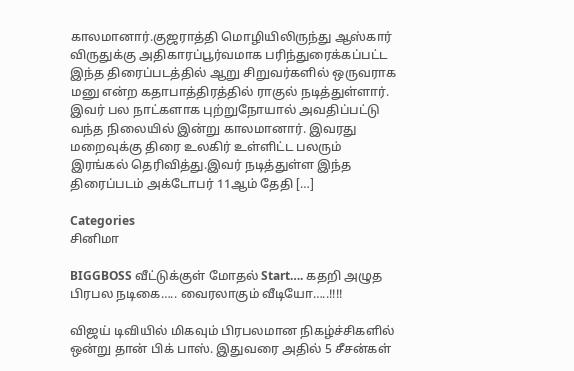காலமானார்.குஜராத்தி மொழியிலிருந்து ஆஸ்கார் விருதுக்கு அதிகாரப்பூர்வமாக பரிந்துரைக்கப்பட்ட இந்த திரைப்படத்தில் ஆறு சிறுவர்களில் ஒருவராக மனு என்ற கதாபாத்திரத்தில் ராகுல் நடித்துள்ளார். இவர் பல நாட்களாக புற்றுநோயால் அவதிப்பட்டு வந்த நிலையில் இன்று காலமானார். இவரது மறைவுக்கு திரை உலகிர் உள்ளிட்ட பலரும் இரங்கல் தெரிவித்து.இவர் நடித்துள்ள இந்த திரைப்படம் அக்டோபர் 11ஆம் தேதி […]

Categories
சினிமா

BIGGBOSS வீட்டுக்குள் மோதல் Start…. கதறி அழுத பிரபல நடிகை….. வைரலாகும் வீடியோ…..!!!!

விஜய் டிவியில் மிகவும் பிரபலமான நிகழ்ச்சிகளில் ஒன்று தான் பிக் பாஸ். இதுவரை அதில் 5 சீசன்கள்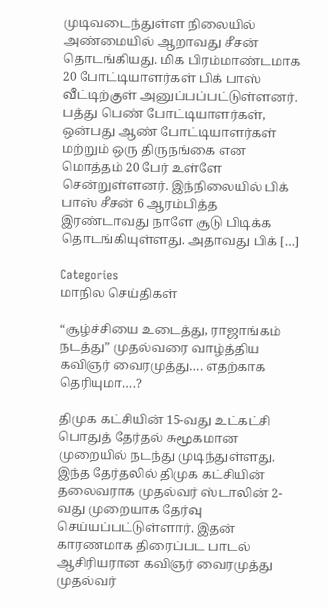முடிவடைந்துள்ள நிலையில் அண்மையில் ஆறாவது சீசன் தொடங்கியது. மிக பிரம்மாண்டமாக 20 போட்டியாளர்கள் பிக் பாஸ் வீட்டிற்குள் அனுப்பப்பட்டுள்ளனர். பத்து பெண் போட்டியாளர்கள், ஒன்பது ஆண் போட்டியாளர்கள் மற்றும் ஒரு திருநங்கை என மொத்தம் 20 பேர் உள்ளே சென்றுள்ளனர். இந்நிலையில் பிக் பாஸ் சீசன் 6 ஆரம்பித்த இரண்டாவது நாளே சூடு பிடிக்க தொடங்கியுள்ளது. அதாவது பிக் […]

Categories
மாநில செய்திகள்

“சூழ்ச்சியை உடைத்து, ராஜாங்கம் நடத்து” முதல்வரை வாழ்த்திய கவிஞர் வைரமுத்து…. எதற்காக தெரியுமா….?

திமுக கட்சியின் 15-வது உட்கட்சி பொதுத் தேர்தல் சுமூகமான முறையில் நடந்து முடிந்துள்ளது. இந்த தேர்தலில் திமுக கட்சியின் தலைவராக முதல்வர் ஸ்டாலின் 2-வது முறையாக தேர்வு செய்யப்பட்டுள்ளார். இதன் காரணமாக திரைப்பட பாடல் ஆசிரியரான கவிஞர் வைரமுத்து முதல்வர்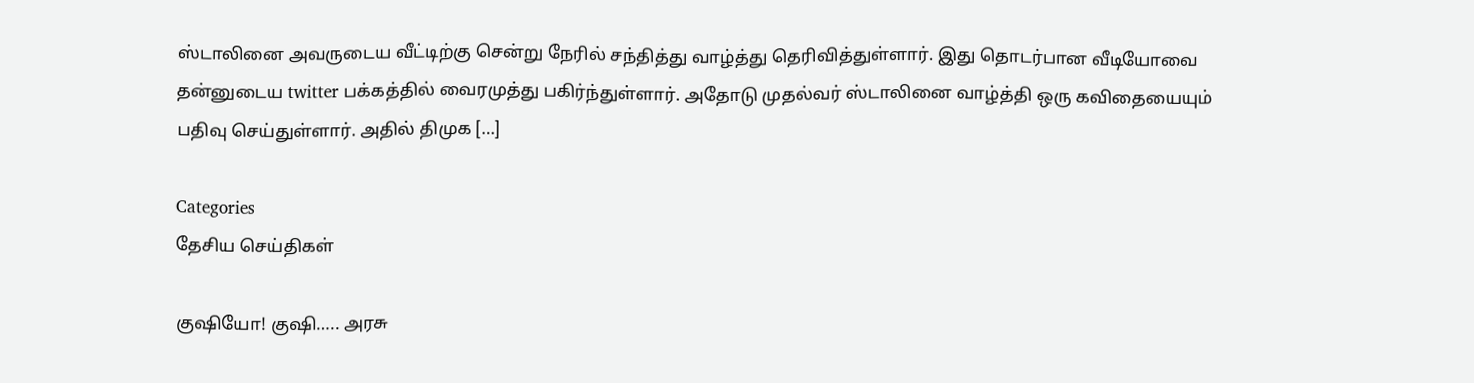ஸ்டாலினை அவருடைய வீட்டிற்கு சென்று நேரில் சந்தித்து வாழ்த்து தெரிவித்துள்ளார். இது தொடர்பான வீடியோவை தன்னுடைய twitter பக்கத்தில் வைரமுத்து பகிர்ந்துள்ளார். அதோடு முதல்வர் ஸ்டாலினை வாழ்த்தி ஒரு கவிதையையும் பதிவு செய்துள்ளார். அதில் திமுக […]

Categories
தேசிய செய்திகள்

குஷியோ! குஷி….. அரசு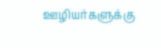ஊழியர்களுக்கு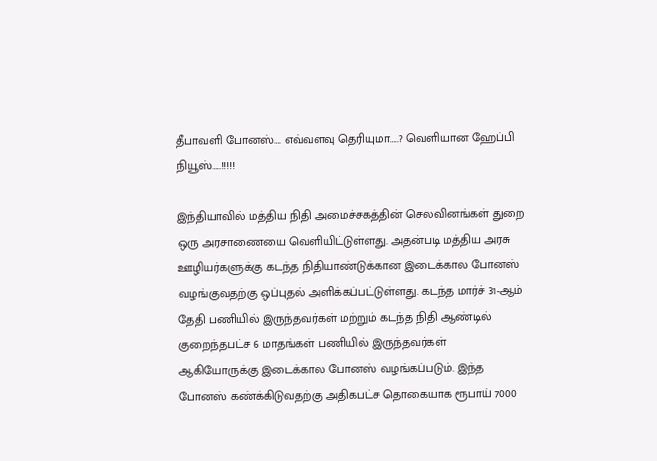தீபாவளி போனஸ்…. எவ்வளவு தெரியுமா…..? வெளியான ஹேப்பி நியூஸ்…..!!!!!

இந்தியாவில் மத்திய நிதி அமைச்சகத்தின் செலவினங்கள் துறை ஒரு அரசாணையை வெளியிட்டுள்ளது. அதன்படி மத்திய அரசு ஊழியர்களுக்கு கடந்த நிதியாண்டுக்கான இடைக்கால போனஸ் வழங்குவதற்கு ஒப்புதல் அளிக்கப்பட்டுள்ளது. கடந்த மார்ச் 31-ஆம் தேதி பணியில் இருந்தவர்கள் மற்றும் கடந்த நிதி ஆண்டில் குறைந்தபட்ச 6 மாதங்கள் பணியில் இருந்தவர்கள் ஆகியோருக்கு இடைக்கால போனஸ் வழங்கப்படும். இந்த போனஸ் கண்க்கிடுவதற்கு அதிகபட்ச தொகையாக ரூபாய் 7000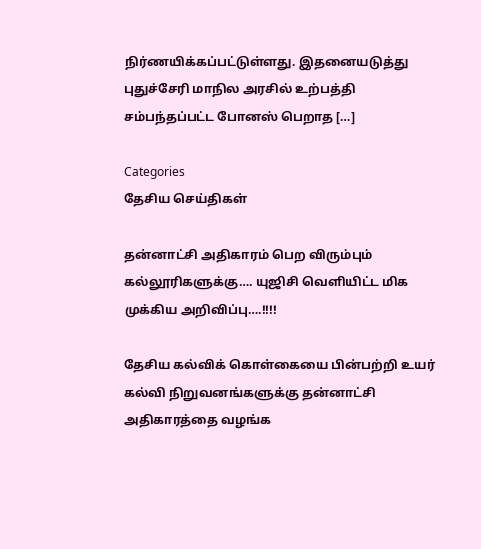நிர்ணயிக்கப்பட்டுள்ளது. இதனையடுத்து புதுச்சேரி மாநில அரசில் உற்பத்தி சம்பந்தப்பட்ட போனஸ் பெறாத […]

Categories
தேசிய செய்திகள்

தன்னாட்சி அதிகாரம் பெற விரும்பும் கல்லூரிகளுக்கு…. யுஜிசி வெளியிட்ட மிக முக்கிய அறிவிப்பு….!!!!

தேசிய கல்விக் கொள்கையை பின்பற்றி உயர் கல்வி நிறுவனங்களுக்கு தன்னாட்சி அதிகாரத்தை வழங்க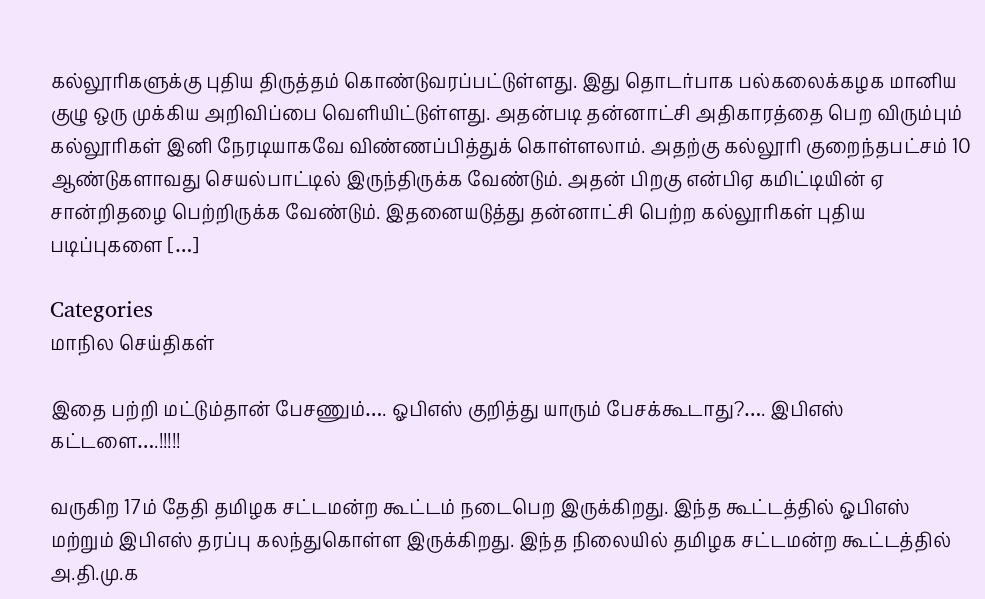கல்லூரிகளுக்கு புதிய திருத்தம் கொண்டுவரப்பட்டுள்ளது. இது தொடர்பாக பல்கலைக்கழக மானிய குழு ஒரு முக்கிய அறிவிப்பை வெளியிட்டுள்ளது. அதன்படி தன்னாட்சி அதிகாரத்தை பெற விரும்பும் கல்லூரிகள் இனி நேரடியாகவே விண்ணப்பித்துக் கொள்ளலாம். அதற்கு கல்லூரி குறைந்தபட்சம் 10 ஆண்டுகளாவது செயல்பாட்டில் இருந்திருக்க வேண்டும். அதன் பிறகு என்பிஏ கமிட்டியின் ஏ சான்றிதழை பெற்றிருக்க வேண்டும். இதனையடுத்து தன்னாட்சி பெற்ற கல்லூரிகள் புதிய படிப்புகளை […]

Categories
மாநில செய்திகள்

இதை பற்றி மட்டும்தான் பேசணும்…. ஓபிஎஸ் குறித்து யாரும் பேசக்கூடாது?…. இபிஎஸ் கட்டளை….!!!!!

வருகிற 17ம் தேதி தமிழக சட்டமன்ற கூட்டம் நடைபெற இருக்கிறது. இந்த கூட்டத்தில் ஓபிஎஸ் மற்றும் இபிஎஸ் தரப்பு கலந்துகொள்ள இருக்கிறது. இந்த நிலையில் தமிழக சட்டமன்ற கூட்டத்தில் அ.தி.மு.க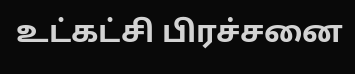உட்கட்சி பிரச்சனை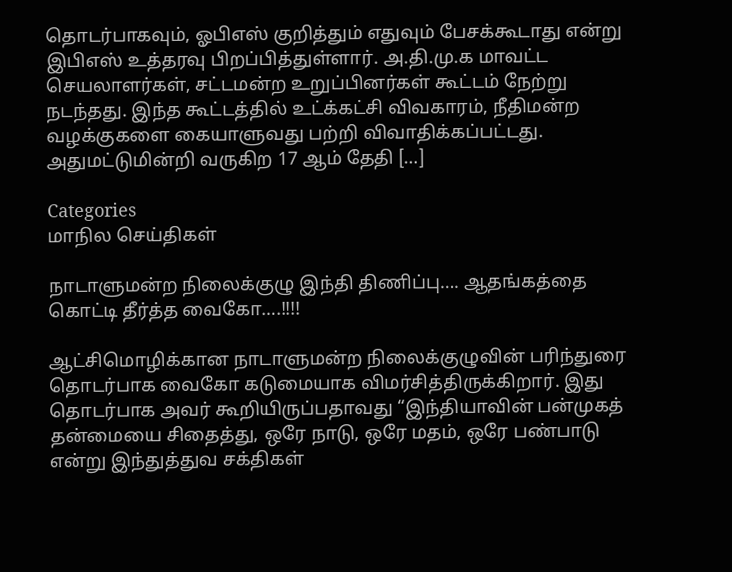தொடர்பாகவும், ஓபிஎஸ் குறித்தும் எதுவும் பேசக்கூடாது என்று இபிஎஸ் உத்தரவு பிறப்பித்துள்ளார். அ.தி.மு.க மாவட்ட செயலாளர்கள், சட்டமன்ற உறுப்பினர்கள் கூட்டம் நேற்று நடந்தது. இந்த கூட்டத்தில் உட்க்கட்சி விவகாரம், நீதிமன்ற வழக்குகளை கையாளுவது பற்றி விவாதிக்கப்பட்டது. அதுமட்டுமின்றி வருகிற 17 ஆம் தேதி […]

Categories
மாநில செய்திகள்

நாடாளுமன்ற நிலைக்குழு இந்தி திணிப்பு…. ஆதங்கத்தை கொட்டி தீர்த்த வைகோ….!!!!

ஆட்சிமொழிக்கான நாடாளுமன்ற நிலைக்குழுவின் பரிந்துரை தொடர்பாக வைகோ கடுமையாக விமர்சித்திருக்கிறார். இது தொடர்பாக அவர் கூறியிருப்பதாவது “இந்தியாவின் பன்முகத் தன்மையை சிதைத்து, ஒரே நாடு, ஒரே மதம், ஒரே பண்பாடு என்று இந்துத்துவ சக்திகள்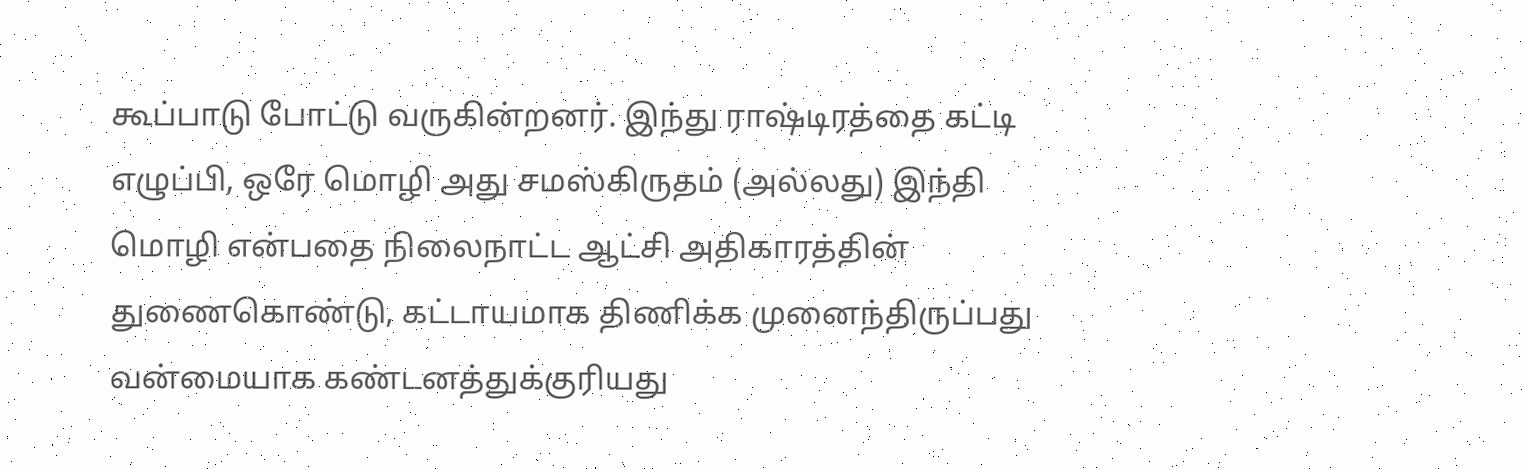கூப்பாடு போட்டு வருகின்றனர். இந்து ராஷ்டிரத்தை கட்டி எழுப்பி, ஒரே மொழி அது சமஸ்கிருதம் (அல்லது) இந்தி மொழி என்பதை நிலைநாட்ட ஆட்சி அதிகாரத்தின் துணைகொண்டு, கட்டாயமாக திணிக்க முனைந்திருப்பது வன்மையாக கண்டனத்துக்குரியது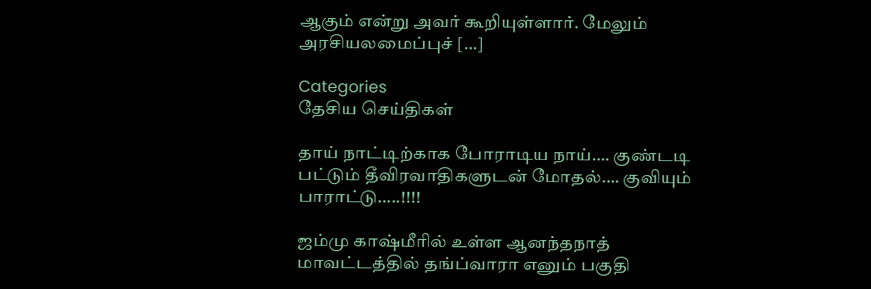ஆகும் என்று அவர் கூறியுள்ளார். மேலும் அரசியலமைப்புச் […]

Categories
தேசிய செய்திகள்

தாய் நாட்டிற்காக போராடிய நாய்…. குண்டடி பட்டும் தீவிரவாதிகளுடன் மோதல்…. குவியும் பாராட்டு…..!!!!

ஜம்மு காஷ்மீரில் உள்ள ஆனந்தநாத் மாவட்டத்தில் தங்ப்வாரா எனும் பகுதி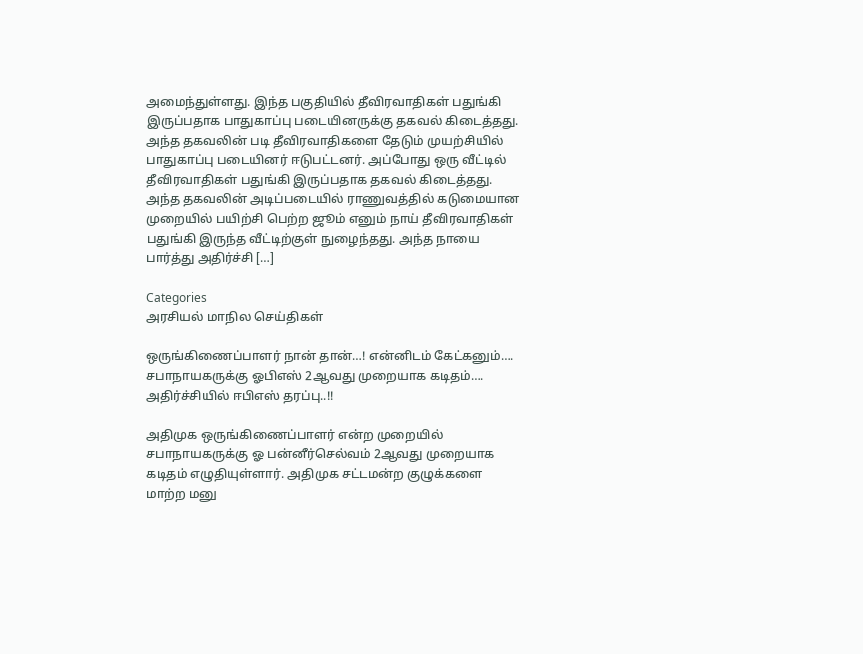அமைந்துள்ளது. இந்த பகுதியில் தீவிரவாதிகள் பதுங்கி இருப்பதாக பாதுகாப்பு படையினருக்கு தகவல் கிடைத்தது. அந்த தகவலின் படி தீவிரவாதிகளை தேடும் முயற்சியில் பாதுகாப்பு படையினர் ஈடுபட்டனர். அப்போது ஒரு வீட்டில் தீவிரவாதிகள் பதுங்கி இருப்பதாக தகவல் கிடைத்தது. அந்த தகவலின் அடிப்படையில் ராணுவத்தில் கடுமையான முறையில் பயிற்சி பெற்ற ஜூம் எனும் நாய் தீவிரவாதிகள் பதுங்கி இருந்த வீட்டிற்குள் நுழைந்தது. அந்த நாயை பார்த்து அதிர்ச்சி […]

Categories
அரசியல் மாநில செய்திகள்

ஒருங்கிணைப்பாளர் நான் தான்…! என்னிடம் கேட்கனும்…. சபாநாயகருக்கு ஓபிஎஸ் 2ஆவது முறையாக கடிதம்…. அதிர்ச்சியில் ஈபிஎஸ் தரப்பு..!!

அதிமுக ஒருங்கிணைப்பாளர் என்ற முறையில் சபாநாயகருக்கு ஓ பன்னீர்செல்வம் 2ஆவது முறையாக கடிதம் எழுதியுள்ளார். அதிமுக சட்டமன்ற குழுக்களை மாற்ற மனு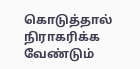கொடுத்தால் நிராகரிக்க வேண்டும்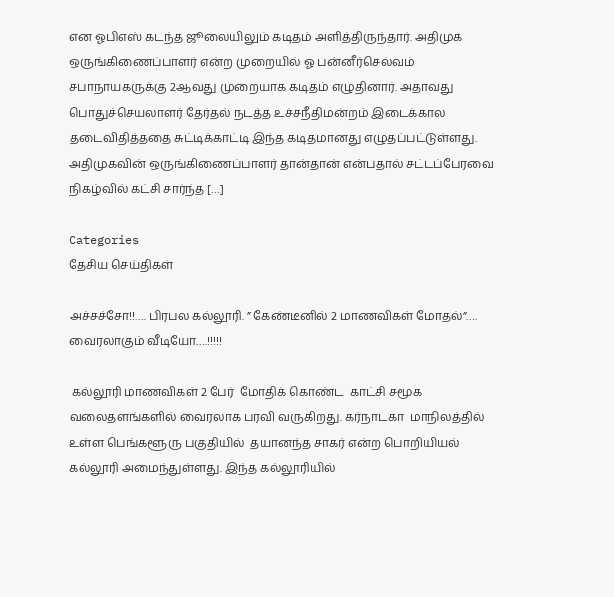என ஓபிஎஸ் கடந்த ஜூலையிலும் கடிதம் அளித்திருந்தார். அதிமுக ஒருங்கிணைப்பாளர் என்ற முறையில் ஓ பன்னீர்செல்வம் சபாநாயகருக்கு 2ஆவது முறையாக கடிதம் எழுதினார். அதாவது பொதுச்செயலாளர் தேர்தல் நடத்த உச்சநீதிமன்றம் இடைக்கால தடைவிதித்ததை சுட்டிக்காட்டி இந்த கடிதமானது எழுதப்பட்டுள்ளது. அதிமுகவின் ஒருங்கிணைப்பாளர் தான்தான் என்பதால் சட்டப்பேரவை நிகழ்வில் கட்சி சார்ந்த […]

Categories
தேசிய செய்திகள்

அச்சச்சோ!!…. பிரபல கல்லூரி. ” கேண்டீனில் 2 மாணவிகள் மோதல்”…. வைரலாகும் வீடியோ….!!!!!

 கல்லூரி மாணவிகள் 2 பேர்  மோதிக் கொண்ட  காட்சி சமூக வலைதளங்களில் வைரலாக பரவி வருகிறது. கர்நாடகா  மாநிலத்தில் உள்ள பெங்களூரு பகுதியில்  தயானந்த சாகர் என்ற பொறியியல்  கல்லூரி அமைந்துள்ளது. இந்த கல்லூரியில்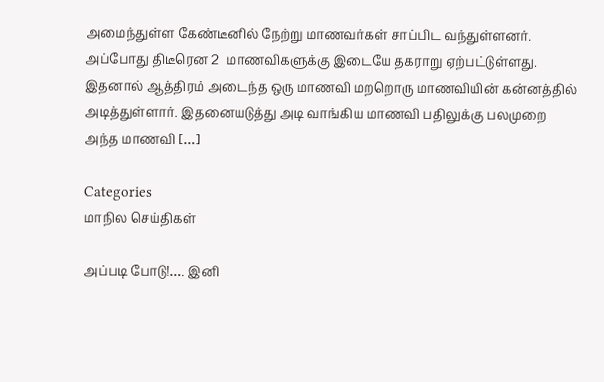அமைந்துள்ள கேண்டீனில் நேற்று மாணவர்கள் சாப்பிட வந்துள்ளனர். அப்போது திடீரென 2  மாணவிகளுக்கு இடையே தகராறு ஏற்பட்டுள்ளது. இதனால் ஆத்திரம் அடைந்த ஒரு மாணவி மறறொரு மாணவியின் கன்னத்தில் அடித்துள்ளார். இதனையடுத்து அடி வாங்கிய மாணவி பதிலுக்கு பலமுறை அந்த மாணவி […]

Categories
மாநில செய்திகள்

அப்படி போடு!…. இனி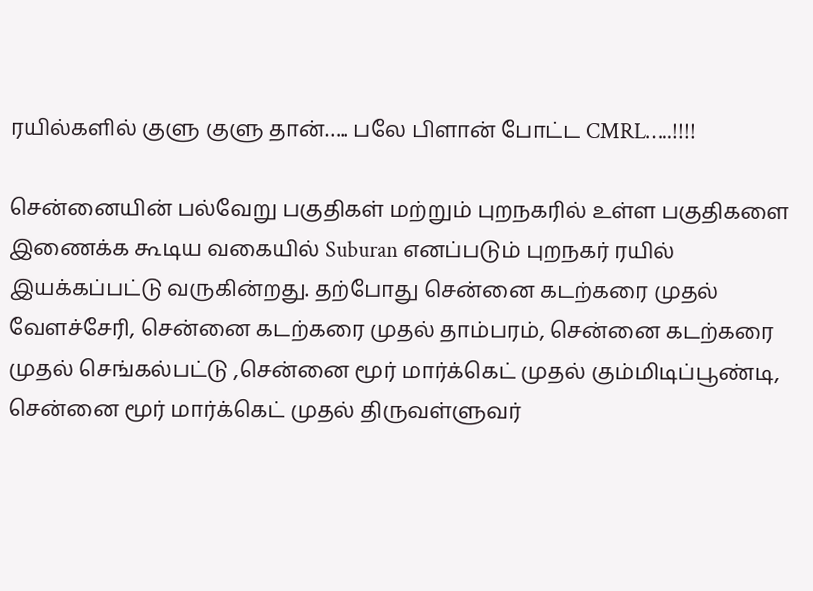ரயில்களில் குளு குளு தான்….. பலே பிளான் போட்ட CMRL…..!!!!

சென்னையின் பல்வேறு பகுதிகள் மற்றும் புறநகரில் உள்ள பகுதிகளை இணைக்க கூடிய வகையில் Suburan எனப்படும் புறநகர் ரயில் இயக்கப்பட்டு வருகின்றது. தற்போது சென்னை கடற்கரை முதல் வேளச்சேரி, சென்னை கடற்கரை முதல் தாம்பரம், சென்னை கடற்கரை முதல் செங்கல்பட்டு ,சென்னை மூர் மார்க்கெட் முதல் கும்மிடிப்பூண்டி, சென்னை மூர் மார்க்கெட் முதல் திருவள்ளுவர்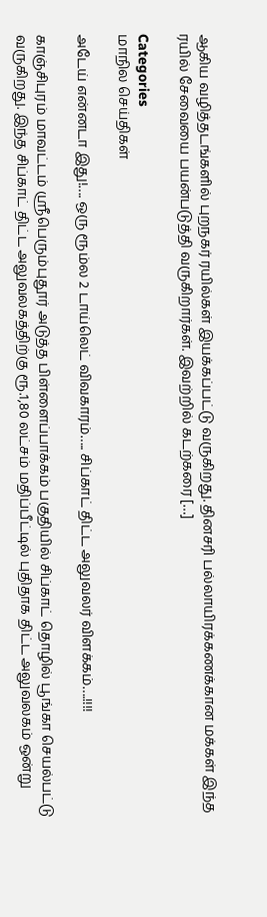ஆகிய வழித்தடங்களில் புறநகர் ரயில்கள் இயக்கப்பட்டு வருகிறது. தினசரி பல்லாயிரக்கணக்கான மக்கள் இந்த ரயில் சேவையை பயன்படுத்தி வருகிறார்கள். இவற்றில் கடற்கரை […]

Categories
மாநில செய்திகள்

அடேய் என்னடா இது!…. ஒரு ரூம்ல 2 டாய்லெட் விவகாரம்….. சிப்காட் திட்ட அலுவலர் விளக்கம்….!!!!

காஞ்சிபுரம் மாவட்டம் ஸ்ரீபெரும்புதூர் அடுத்த பிள்ளைப்பாக்கம் பகுதியில் சிப்காட் தொழில் பூங்கா செயல்பட்டு வருகிறது. இந்த சிப்காட் திட்ட அலுவலகத்திற்கு ரூ.1,80 லட்சம் மதிப்பீட்டில் புதிதாக திட்ட அலுவலகம் ஒன்று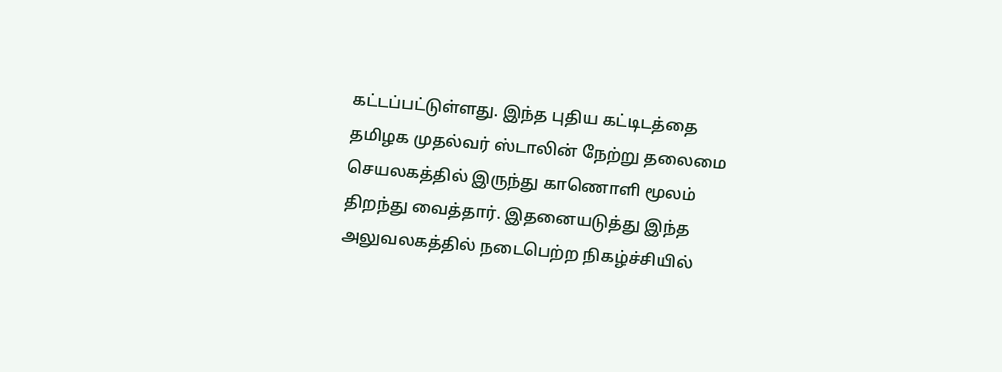கட்டப்பட்டுள்ளது. இந்த புதிய கட்டிடத்தை தமிழக முதல்வர் ஸ்டாலின் நேற்று தலைமை செயலகத்தில் இருந்து காணொளி மூலம் திறந்து வைத்தார். இதனையடுத்து இந்த அலுவலகத்தில் நடைபெற்ற நிகழ்ச்சியில்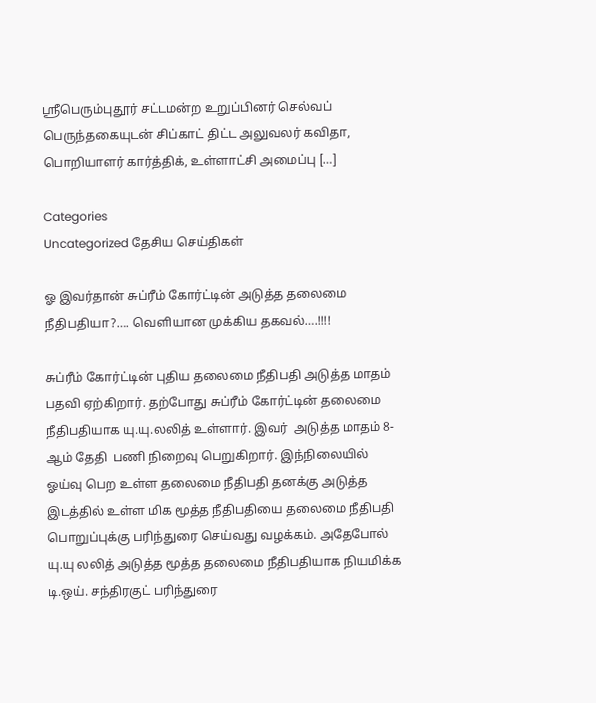ஸ்ரீபெரும்புதூர் சட்டமன்ற உறுப்பினர் செல்வப் பெருந்தகையுடன் சிப்காட் திட்ட அலுவலர் கவிதா, பொறியாளர் கார்த்திக், உள்ளாட்சி அமைப்பு […]

Categories
Uncategorized தேசிய செய்திகள்

ஓ இவர்தான் சுப்ரீம் கோர்ட்டின் அடுத்த தலைமை நீதிபதியா?…. வெளியான முக்கிய தகவல்….!!!!

சுப்ரீம் கோர்ட்டின் புதிய தலைமை நீதிபதி அடுத்த மாதம்  பதவி ஏற்கிறார். தற்போது சுப்ரீம் கோர்ட்டின் தலைமை நீதிபதியாக யு.யு.லலித் உள்ளார். இவர்  அடுத்த மாதம் 8-ஆம் தேதி  பணி நிறைவு பெறுகிறார். இந்நிலையில் ஓய்வு பெற உள்ள தலைமை நீதிபதி தனக்கு அடுத்த இடத்தில் உள்ள மிக மூத்த நீதிபதியை தலைமை நீதிபதி பொறுப்புக்கு பரிந்துரை செய்வது வழக்கம். அதேபோல் யு.யு லலித் அடுத்த மூத்த தலைமை நீதிபதியாக நியமிக்க டி.ஒய். சந்திரகுட் பரிந்துரை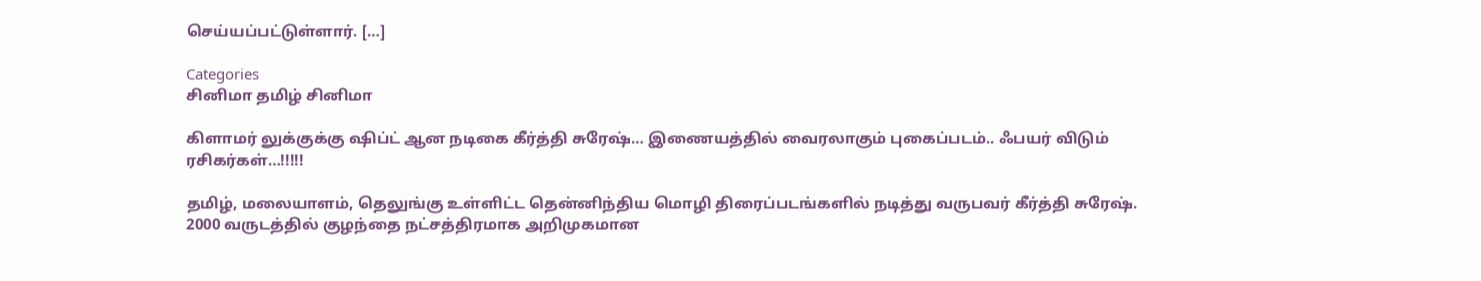செய்யப்பட்டுள்ளார். […]

Categories
சினிமா தமிழ் சினிமா

கிளாமர் லுக்குக்கு ஷிப்ட் ஆன நடிகை கீர்த்தி சுரேஷ்… இணையத்தில் வைரலாகும் புகைப்படம்.. ஃபயர் விடும் ரசிகர்கள்…!!!!!

தமிழ், மலையாளம், தெலுங்கு உள்ளிட்ட தென்னிந்திய மொழி திரைப்படங்களில் நடித்து வருபவர் கீர்த்தி சுரேஷ். 2000 வருடத்தில் குழந்தை நட்சத்திரமாக அறிமுகமான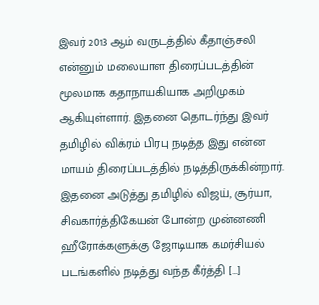இவர் 2013 ஆம் வருடத்தில் கீதாஞ்சலி என்னும் மலையாள திரைப்படத்தின் மூலமாக கதாநாயகியாக அறிமுகம் ஆகியுள்ளார். இதனை தொடர்ந்து இவர் தமிழில் விக்ரம் பிரபு நடித்த இது என்ன மாயம் திரைப்படத்தில் நடித்திருக்கின்றார். இதனை அடுத்து தமிழில் விஜய், சூர்யா, சிவகார்த்திகேயன் போன்ற முன்னணி ஹீரோக்களுக்கு ஜோடியாக கமர்சியல் படங்களில் நடித்து வந்த கீர்த்தி […]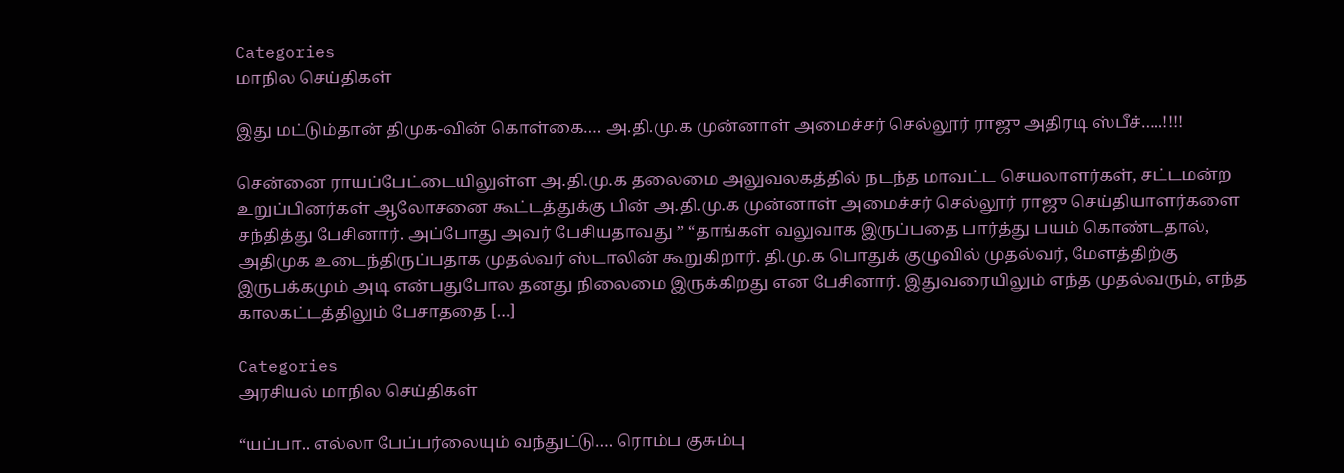Categories
மாநில செய்திகள்

இது மட்டும்தான் திமுக-வின் கொள்கை…. அ.தி.மு.க முன்னாள் அமைச்சர் செல்லூர் ராஜு அதிரடி ஸ்பீச்…..!!!!

சென்னை ராயப்பேட்டையிலுள்ள அ.தி.மு.க தலைமை அலுவலகத்தில் நடந்த மாவட்ட செயலாளர்கள், சட்டமன்ற உறுப்பினர்கள் ஆலோசனை கூட்டத்துக்கு பின் அ.தி.மு.க முன்னாள் அமைச்சர் செல்லூர் ராஜு செய்தியாளர்களை சந்தித்து பேசினார். அப்போது அவர் பேசியதாவது ” “தாங்கள் வலுவாக இருப்பதை பார்த்து பயம் கொண்டதால், அதிமுக உடைந்திருப்பதாக முதல்வர் ஸ்டாலின் கூறுகிறார். தி.மு.க பொதுக் குழுவில் முதல்வர், மேளத்திற்கு இருபக்கமும் அடி என்பதுபோல தனது நிலைமை இருக்கிறது என பேசினார். இதுவரையிலும் எந்த முதல்வரும், எந்த காலகட்டத்திலும் பேசாததை […]

Categories
அரசியல் மாநில செய்திகள்

“யப்பா.. எல்லா பேப்பர்லையும் வந்துட்டு…. ரொம்ப குசும்பு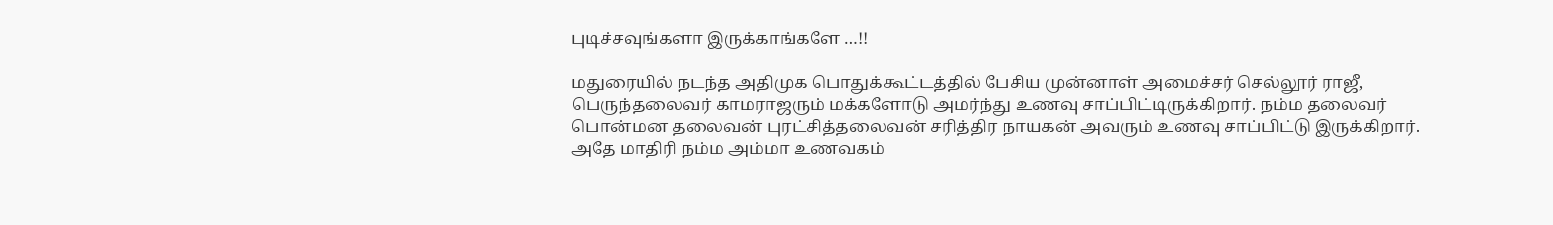புடிச்சவுங்களா இருக்காங்களே …!!

மதுரையில் நடந்த அதிமுக பொதுக்கூட்டத்தில் பேசிய முன்னாள் அமைச்சர் செல்லூர் ராஜீ, பெருந்தலைவர் காமராஜரும் மக்களோடு அமர்ந்து உணவு சாப்பிட்டிருக்கிறார். நம்ம தலைவர் பொன்மன தலைவன் புரட்சித்தலைவன் சரித்திர நாயகன் அவரும் உணவு சாப்பிட்டு இருக்கிறார். அதே மாதிரி நம்ம அம்மா உணவகம்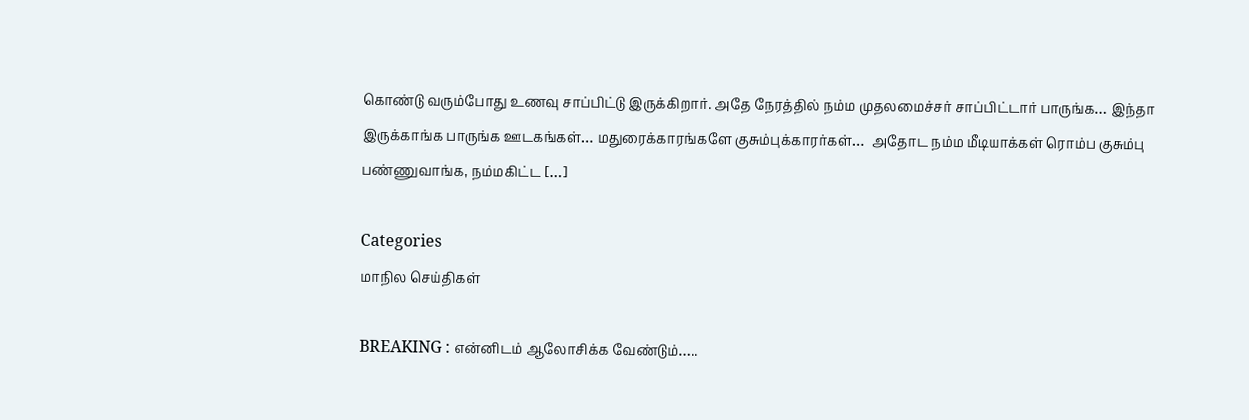கொண்டு வரும்போது உணவு சாப்பிட்டு இருக்கிறார். அதே நேரத்தில் நம்ம முதலமைச்சர் சாப்பிட்டார் பாருங்க… இந்தா இருக்காங்க பாருங்க ஊடகங்கள்… மதுரைக்காரங்களே குசும்புக்காரர்கள்…  அதோட நம்ம மீடியாக்கள் ரொம்ப குசும்பு பண்ணுவாங்க, நம்மகிட்ட […]

Categories
மாநில செய்திகள்

BREAKING : என்னிடம் ஆலோசிக்க வேண்டும்…..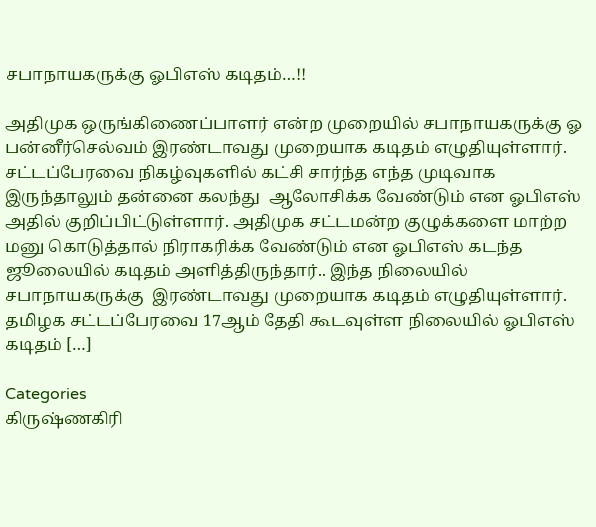சபாநாயகருக்கு ஓபிஎஸ் கடிதம்…!!

அதிமுக ஒருங்கிணைப்பாளர் என்ற முறையில் சபாநாயகருக்கு ஓ பன்னீர்செல்வம் இரண்டாவது முறையாக கடிதம் எழுதியுள்ளார். சட்டப்பேரவை நிகழ்வுகளில் கட்சி சார்ந்த எந்த முடிவாக இருந்தாலும் தன்னை கலந்து  ஆலோசிக்க வேண்டும் என ஓபிஎஸ் அதில் குறிப்பிட்டுள்ளார். அதிமுக சட்டமன்ற குழுக்களை மாற்ற மனு கொடுத்தால் நிராகரிக்க வேண்டும் என ஓபிஎஸ் கடந்த ஜூலையில் கடிதம் அளித்திருந்தார்.. இந்த நிலையில் சபாநாயகருக்கு  இரண்டாவது முறையாக கடிதம் எழுதியுள்ளார். தமிழக சட்டப்பேரவை 17ஆம் தேதி கூடவுள்ள நிலையில் ஓபிஎஸ் கடிதம் […]

Categories
கிருஷ்ணகிரி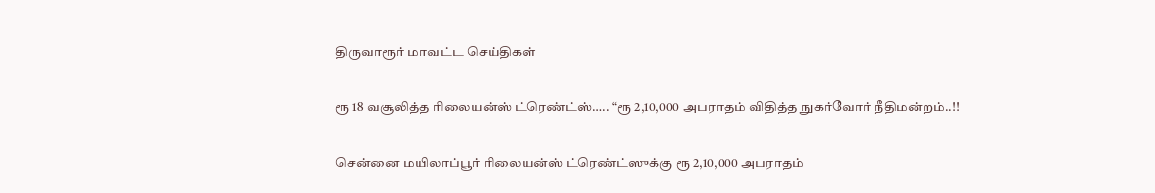திருவாரூர் மாவட்ட செய்திகள்

ரூ 18 வசூலித்த ரிலையன்ஸ் ட்ரெண்ட்ஸ்….. “ரூ 2,10,000 அபராதம் விதித்த நுகர்வோர் நீதிமன்றம்..!!

சென்னை மயிலாப்பூர் ரிலையன்ஸ் ட்ரெண்ட்ஸுக்கு ரூ 2,10,000 அபராதம்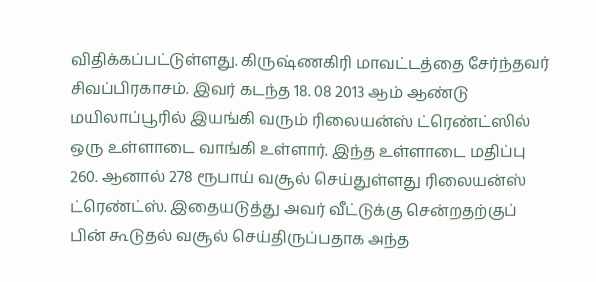விதிக்கப்பட்டுள்ளது. கிருஷ்ணகிரி மாவட்டத்தை சேர்ந்தவர் சிவப்பிரகாசம். இவர் கடந்த 18. 08 2013 ஆம் ஆண்டு மயிலாப்பூரில் இயங்கி வரும் ரிலையன்ஸ் ட்ரெண்ட்ஸில் ஒரு உள்ளாடை வாங்கி உள்ளார். இந்த உள்ளாடை மதிப்பு 260. ஆனால் 278 ரூபாய் வசூல் செய்துள்ளது ரிலையன்ஸ் ட்ரெண்ட்ஸ். இதையடுத்து அவர் வீட்டுக்கு சென்றதற்குப் பின் கூடுதல் வசூல் செய்திருப்பதாக அந்த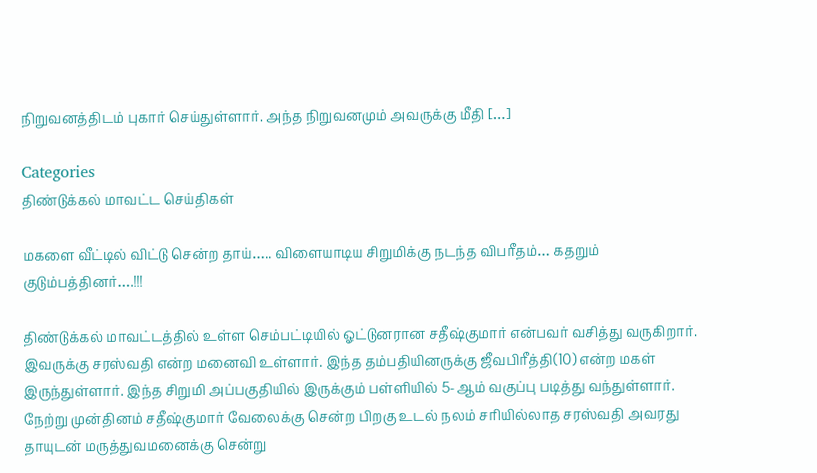நிறுவனத்திடம் புகார் செய்துள்ளார். அந்த நிறுவனமும் அவருக்கு மீதி […]

Categories
திண்டுக்கல் மாவட்ட செய்திகள்

மகளை வீட்டில் விட்டு சென்ற தாய்….. விளையாடிய சிறுமிக்கு நடந்த விபரீதம்… கதறும் குடும்பத்தினர்….!!!

திண்டுக்கல் மாவட்டத்தில் உள்ள செம்பட்டியில் ஓட்டுனரான சதீஷ்குமார் என்பவர் வசித்து வருகிறார். இவருக்கு சரஸ்வதி என்ற மனைவி உள்ளார். இந்த தம்பதியினருக்கு ஜீவபிரீத்தி(10) என்ற மகள் இருந்துள்ளார். இந்த சிறுமி அப்பகுதியில் இருக்கும் பள்ளியில் 5-ஆம் வகுப்பு படித்து வந்துள்ளார். நேற்று முன்தினம் சதீஷ்குமார் வேலைக்கு சென்ற பிறகு உடல் நலம் சரியில்லாத சரஸ்வதி அவரது தாயுடன் மருத்துவமனைக்கு சென்று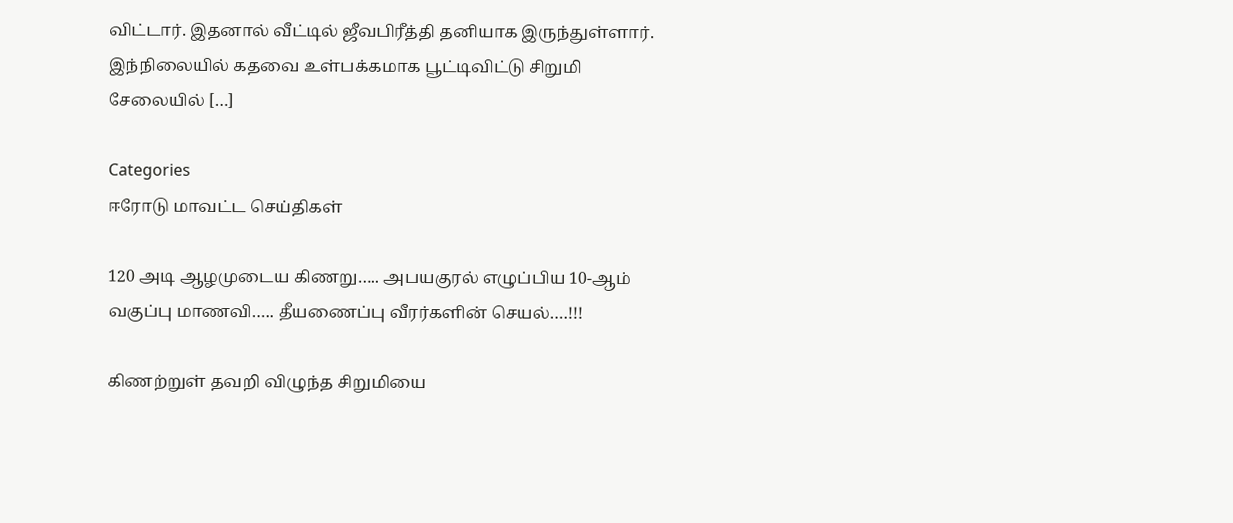விட்டார். இதனால் வீட்டில் ஜீவபிரீத்தி தனியாக இருந்துள்ளார். இந்நிலையில் கதவை உள்பக்கமாக பூட்டிவிட்டு சிறுமி சேலையில் […]

Categories
ஈரோடு மாவட்ட செய்திகள்

120 அடி ஆழமுடைய கிணறு….. அபயகுரல் எழுப்பிய 10-ஆம் வகுப்பு மாணவி….. தீயணைப்பு வீரர்களின் செயல்….!!!

கிணற்றுள் தவறி விழுந்த சிறுமியை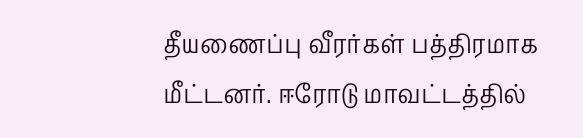தீயணைப்பு வீரர்கள் பத்திரமாக மீட்டனர். ஈரோடு மாவட்டத்தில்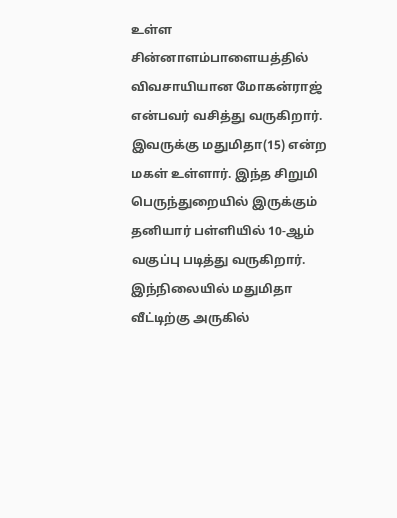உள்ள சின்னாளம்பாளையத்தில் விவசாயியான மோகன்ராஜ் என்பவர் வசித்து வருகிறார். இவருக்கு மதுமிதா(15) என்ற மகள் உள்ளார். இந்த சிறுமி பெருந்துறையில் இருக்கும் தனியார் பள்ளியில் 10-ஆம் வகுப்பு படித்து வருகிறார். இந்நிலையில் மதுமிதா வீட்டிற்கு அருகில்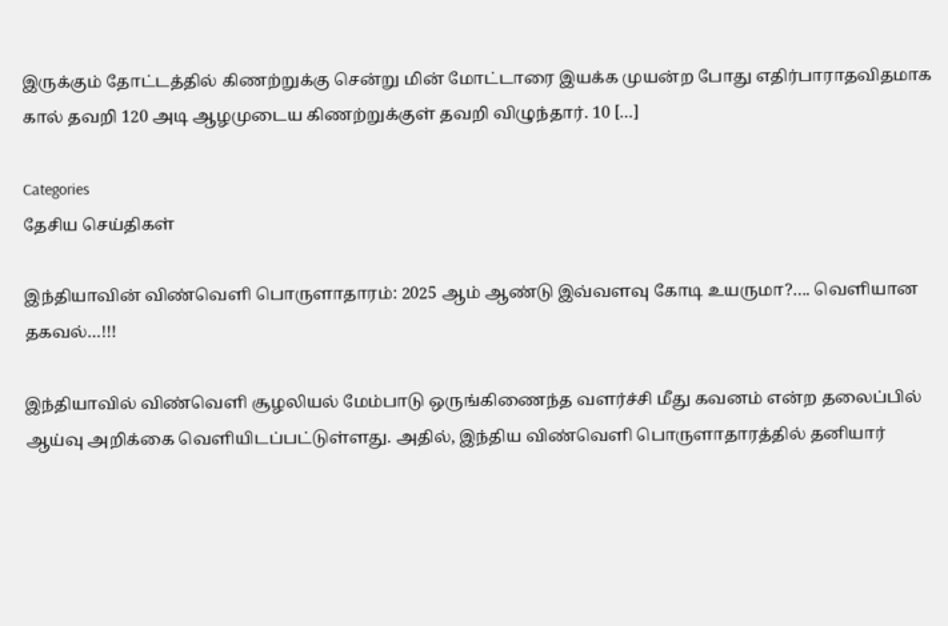இருக்கும் தோட்டத்தில் கிணற்றுக்கு சென்று மின் மோட்டாரை இயக்க முயன்ற போது எதிர்பாராதவிதமாக கால் தவறி 120 அடி ஆழமுடைய கிணற்றுக்குள் தவறி விழுந்தார். 10 […]

Categories
தேசிய செய்திகள்

இந்தியாவின் விண்வெளி பொருளாதாரம்: 2025 ஆம் ஆண்டு இவ்வளவு கோடி உயருமா?…. வெளியான தகவல்…!!!

இந்தியாவில் விண்வெளி சூழலியல் மேம்பாடு ஒருங்கிணைந்த வளர்ச்சி மீது கவனம் என்ற தலைப்பில் ஆய்வு அறிக்கை வெளியிடப்பட்டுள்ளது. அதில், இந்திய விண்வெளி பொருளாதாரத்தில் தனியார்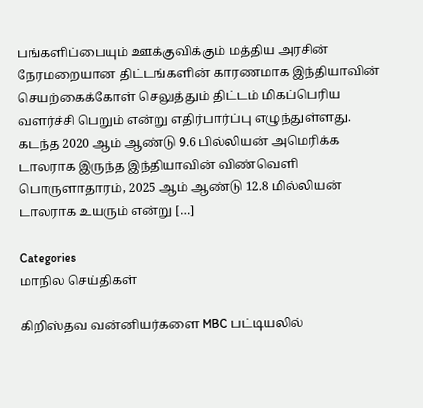பங்களிப்பையும் ஊக்குவிக்கும் மத்திய அரசின் நேரமறையான திட்டங்களின் காரணமாக இந்தியாவின் செயற்கைக்கோள் செலுத்தும் திட்டம் மிகப்பெரிய வளர்ச்சி பெறும் என்று எதிர்பார்ப்பு எழுந்துள்ளது. கடந்த 2020 ஆம் ஆண்டு 9.6 பில்லியன் அமெரிக்க டாலராக இருந்த இந்தியாவின் விண்வெளி பொருளாதாரம், 2025 ஆம் ஆண்டு 12.8 மில்லியன் டாலராக உயரும் என்று […]

Categories
மாநில செய்திகள்

கிறிஸ்தவ வன்னியர்களை MBC பட்டியலில்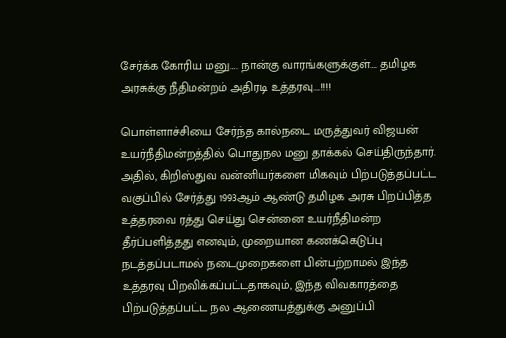சேர்க்க கோரிய மனு…. நான்கு வாரங்களுக்குள்…. தமிழக அரசுக்கு நீதிமன்றம் அதிரடி உத்தரவு….!!!!

பொள்ளாச்சியை சேர்ந்த கால்நடை மருத்துவர் விஜயன் உயர்நீதிமன்றத்தில் பொதுநல மனு தாக்கல் செய்திருந்தார். அதில், கிறிஸ்துவ வன்னியர்களை மிகவும் பிற்படுத்தப்பட்ட வகுப்பில் சேர்த்து 1993ஆம் ஆண்டு தமிழக அரசு பிறப்பித்த உத்தரவை ரத்து செய்து சென்னை உயர்நீதிமன்ற தீர்ப்பளித்தது எனவும், முறையான கணக்கெடுப்பு நடத்தப்படாமல் நடைமுறைகளை பின்பற்றாமல் இந்த உத்தரவு பிறவிக்கப்பட்டதாகவும், இந்த விவகாரத்தை பிற்படுத்தப்பட்ட நல ஆணையத்துக்கு அனுப்பி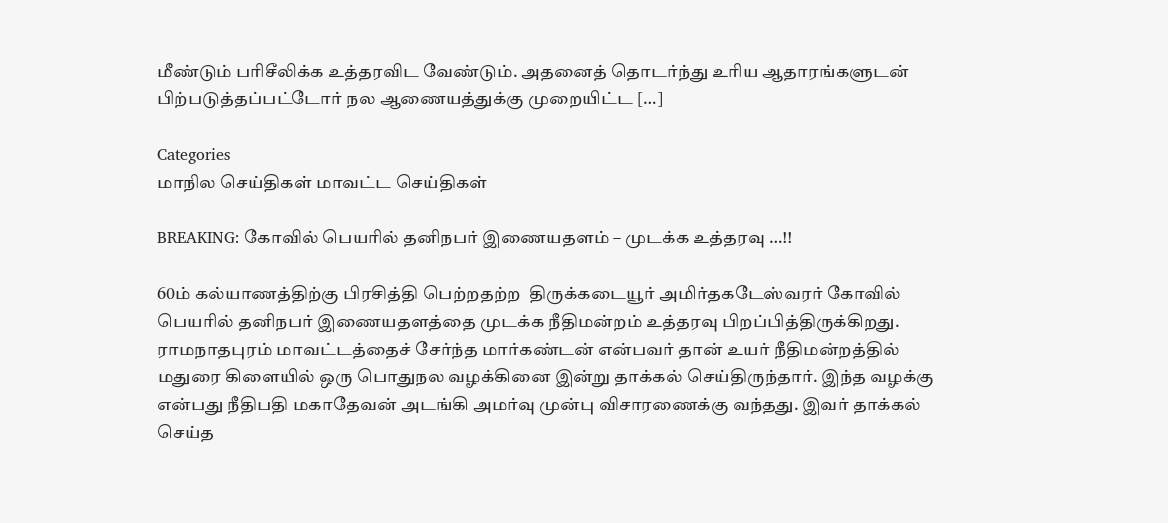மீண்டும் பரிசீலிக்க உத்தரவிட வேண்டும். அதனைத் தொடர்ந்து உரிய ஆதாரங்களுடன் பிற்படுத்தப்பட்டோர் நல ஆணையத்துக்கு முறையிட்ட […]

Categories
மாநில செய்திகள் மாவட்ட செய்திகள்

BREAKING: கோவில் பெயரில் தனிநபர் இணையதளம் – முடக்க உத்தரவு …!!

60ம் கல்யாணத்திற்கு பிரசித்தி பெற்றதற்ற  திருக்கடையூர் அமிர்தகடேஸ்வரர் கோவில் பெயரில் தனிநபர் இணையதளத்தை முடக்க நீதிமன்றம் உத்தரவு பிறப்பித்திருக்கிறது. ராமநாதபுரம் மாவட்டத்தைச் சேர்ந்த மார்கண்டன் என்பவர் தான் உயர் நீதிமன்றத்தில் மதுரை கிளையில் ஒரு பொதுநல வழக்கினை இன்று தாக்கல் செய்திருந்தார். இந்த வழக்கு என்பது நீதிபதி மகாதேவன் அடங்கி அமர்வு முன்பு விசாரணைக்கு வந்தது. இவர் தாக்கல் செய்த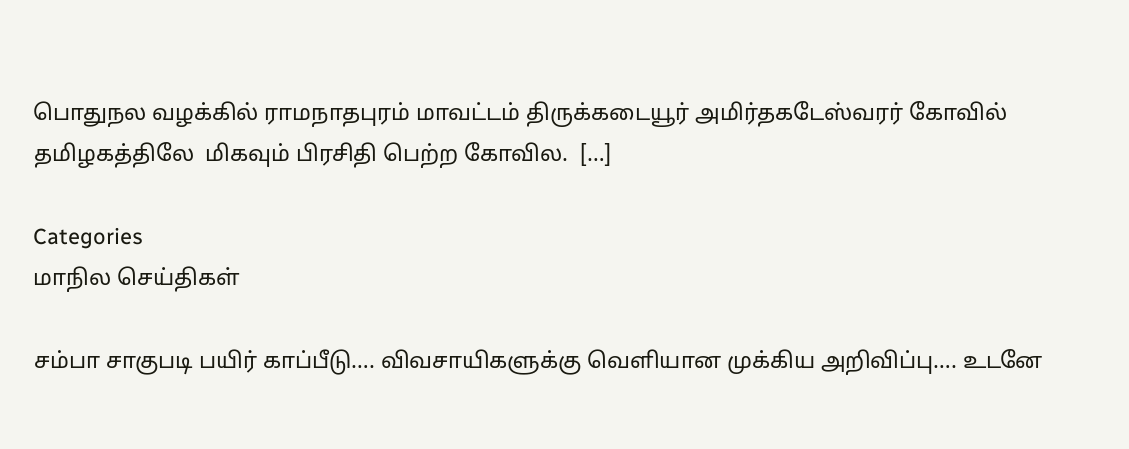பொதுநல வழக்கில் ராமநாதபுரம் மாவட்டம் திருக்கடையூர் அமிர்தகடேஸ்வரர் கோவில் தமிழகத்திலே  மிகவும் பிரசிதி பெற்ற கோவில.  […]

Categories
மாநில செய்திகள்

சம்பா சாகுபடி பயிர் காப்பீடு…. விவசாயிகளுக்கு வெளியான முக்கிய அறிவிப்பு…. உடனே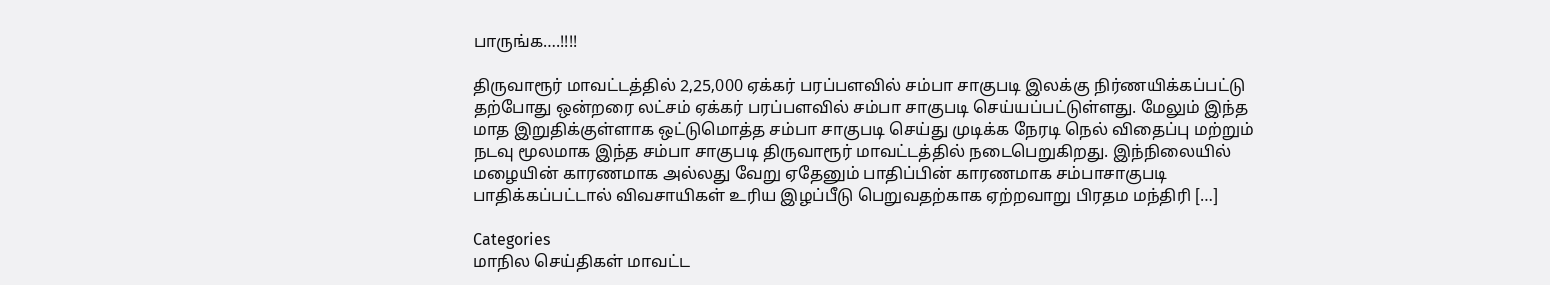பாருங்க….!!!!

திருவாரூர் மாவட்டத்தில் 2,25,000 ஏக்கர் பரப்பளவில் சம்பா சாகுபடி இலக்கு நிர்ணயிக்கப்பட்டு தற்போது ஒன்றரை லட்சம் ஏக்கர் பரப்பளவில் சம்பா சாகுபடி செய்யப்பட்டுள்ளது. மேலும் இந்த மாத இறுதிக்குள்ளாக ஒட்டுமொத்த சம்பா சாகுபடி செய்து முடிக்க நேரடி நெல் விதைப்பு மற்றும் நடவு மூலமாக இந்த சம்பா சாகுபடி திருவாரூர் மாவட்டத்தில் நடைபெறுகிறது. இந்நிலையில் மழையின் காரணமாக அல்லது வேறு ஏதேனும் பாதிப்பின் காரணமாக சம்பாசாகுபடி பாதிக்கப்பட்டால் விவசாயிகள் உரிய இழப்பீடு பெறுவதற்காக ஏற்றவாறு பிரதம மந்திரி […]

Categories
மாநில செய்திகள் மாவட்ட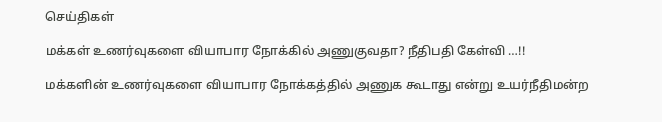செய்திகள்

மக்கள் உணர்வுகளை வியாபார நோக்கில் அணுகுவதா? நீதிபதி கேள்வி …!!

மக்களின் உணர்வுகளை வியாபார நோக்கத்தில் அணுக கூடாது என்று உயர்நீதிமன்ற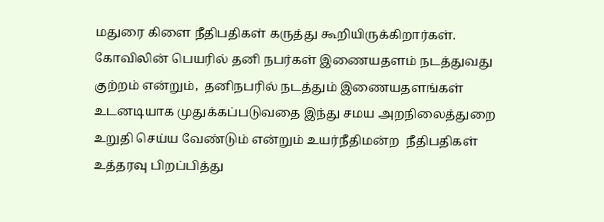மதுரை கிளை நீதிபதிகள் கருத்து கூறியிருக்கிறார்கள். கோவிலின் பெயரில் தனி நபர்கள் இணையதளம் நடத்துவது குற்றம் என்றும்,  தனிநபரில் நடத்தும் இணையதளங்கள் உடனடியாக முதுக்கப்படுவதை இந்து சமய அறநிலைத்துறை உறுதி செய்ய வேண்டும் என்றும் உயர்நீதிமன்ற  நீதிபதிகள் உத்தரவு பிறப்பித்து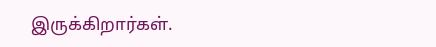இருக்கிறார்கள்.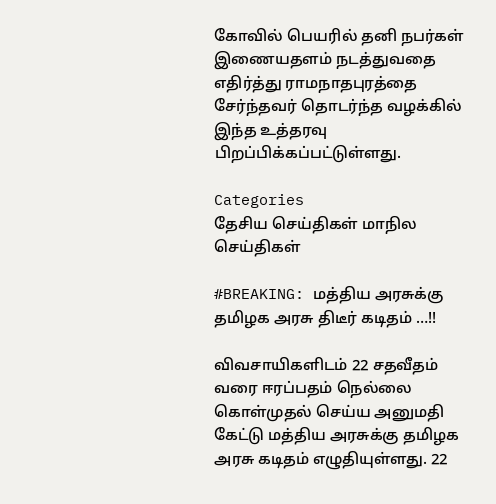கோவில் பெயரில் தனி நபர்கள் இணையதளம் நடத்துவதை எதிர்த்து ராமநாதபுரத்தை சேர்ந்தவர் தொடர்ந்த வழக்கில் இந்த உத்தரவு பிறப்பிக்கப்பட்டுள்ளது.

Categories
தேசிய செய்திகள் மாநில செய்திகள்

#BREAKING: மத்திய அரசுக்கு தமிழக அரசு திடீர் கடிதம் …!!

விவசாயிகளிடம் 22 சதவீதம் வரை ஈரப்பதம் நெல்லை கொள்முதல் செய்ய அனுமதி கேட்டு மத்திய அரசுக்கு தமிழக அரசு கடிதம் எழுதியுள்ளது. 22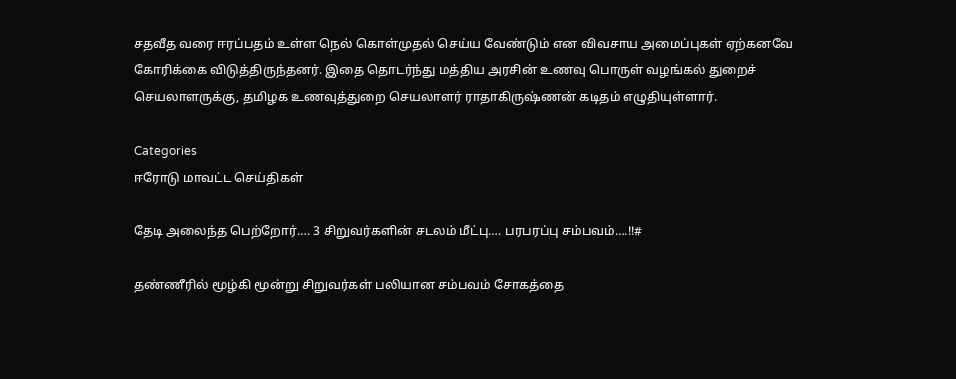சதவீத வரை ஈரப்பதம் உள்ள நெல் கொள்முதல் செய்ய வேண்டும் என விவசாய அமைப்புகள் ஏற்கனவே கோரிக்கை விடுத்திருந்தனர். இதை தொடர்ந்து மத்திய அரசின் உணவு பொருள் வழங்கல் துறைச் செயலாளருக்கு, தமிழக உணவுத்துறை செயலாளர் ராதாகிருஷ்ணன் கடிதம் எழுதியுள்ளார்.

Categories
ஈரோடு மாவட்ட செய்திகள்

தேடி அலைந்த பெற்றோர்…. 3 சிறுவர்களின் சடலம் மீட்பு…. பரபரப்பு சம்பவம்….!!#

தண்ணீரில் மூழ்கி மூன்று சிறுவர்கள் பலியான சம்பவம் சோகத்தை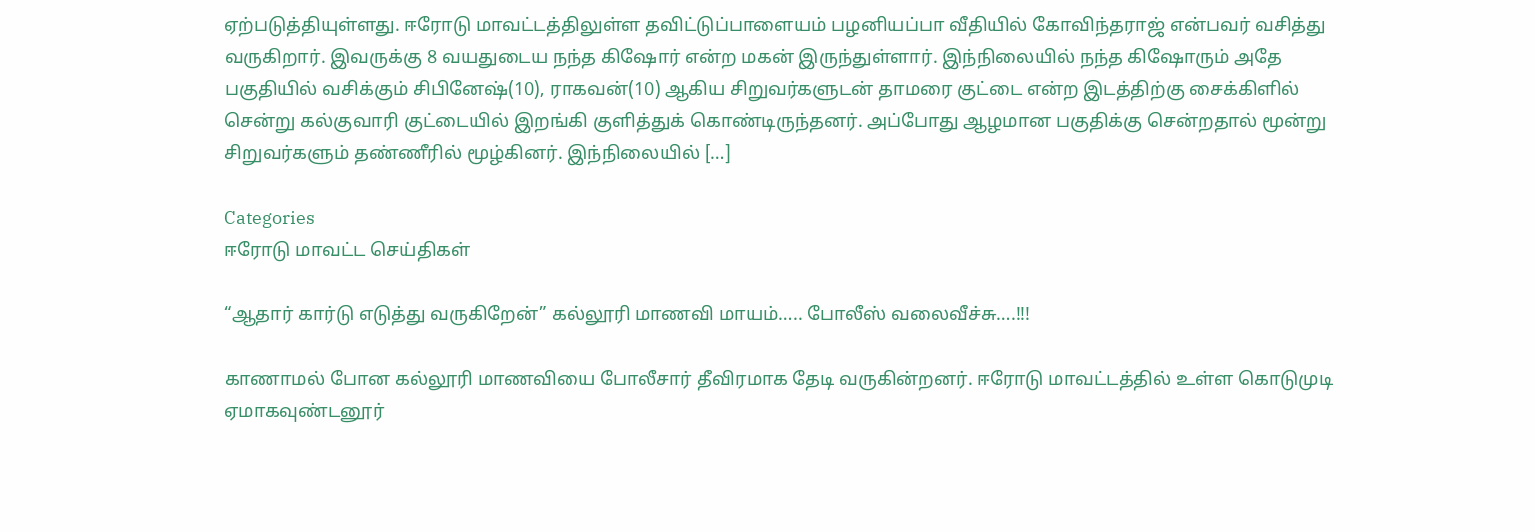ஏற்படுத்தியுள்ளது. ஈரோடு மாவட்டத்திலுள்ள தவிட்டுப்பாளையம் பழனியப்பா வீதியில் கோவிந்தராஜ் என்பவர் வசித்து வருகிறார். இவருக்கு 8 வயதுடைய நந்த கிஷோர் என்ற மகன் இருந்துள்ளார். இந்நிலையில் நந்த கிஷோரும் அதே பகுதியில் வசிக்கும் சிபினேஷ்(10), ராகவன்(10) ஆகிய சிறுவர்களுடன் தாமரை குட்டை என்ற இடத்திற்கு சைக்கிளில் சென்று கல்குவாரி குட்டையில் இறங்கி குளித்துக் கொண்டிருந்தனர். அப்போது ஆழமான பகுதிக்கு சென்றதால் மூன்று சிறுவர்களும் தண்ணீரில் மூழ்கினர். இந்நிலையில் […]

Categories
ஈரோடு மாவட்ட செய்திகள்

“ஆதார் கார்டு எடுத்து வருகிறேன்” கல்லூரி மாணவி மாயம்….. போலீஸ் வலைவீச்சு….!!!

காணாமல் போன கல்லூரி மாணவியை போலீசார் தீவிரமாக தேடி வருகின்றனர். ஈரோடு மாவட்டத்தில் உள்ள கொடுமுடி ஏமாகவுண்டனூர்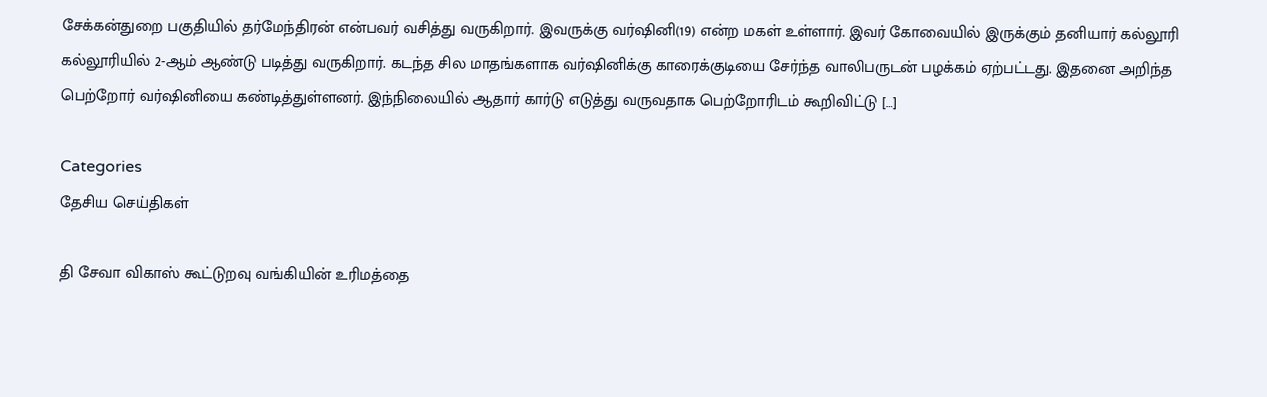சேக்கன்துறை பகுதியில் தர்மேந்திரன் என்பவர் வசித்து வருகிறார். இவருக்கு வர்ஷினி(19) என்ற மகள் உள்ளார். இவர் கோவையில் இருக்கும் தனியார் கல்லூரி கல்லூரியில் 2-ஆம் ஆண்டு படித்து வருகிறார். கடந்த சில மாதங்களாக வர்ஷினிக்கு காரைக்குடியை சேர்ந்த வாலிபருடன் பழக்கம் ஏற்பட்டது. இதனை அறிந்த பெற்றோர் வர்ஷினியை கண்டித்துள்ளனர். இந்நிலையில் ஆதார் கார்டு எடுத்து வருவதாக பெற்றோரிடம் கூறிவிட்டு […]

Categories
தேசிய செய்திகள்

தி சேவா விகாஸ் கூட்டுறவு வங்கியின் உரிமத்தை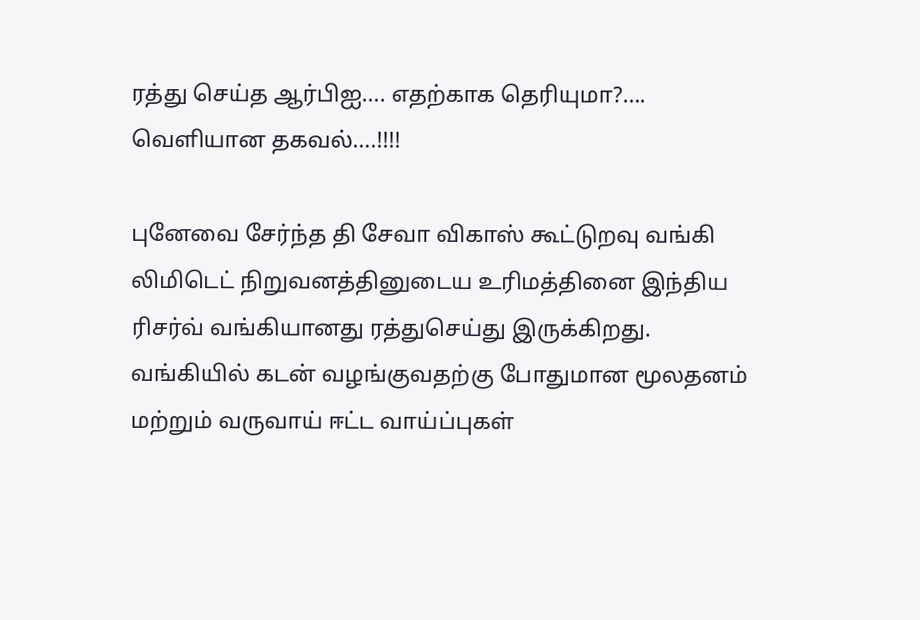ரத்து செய்த ஆர்பிஐ…. எதற்காக தெரியுமா?…. வெளியான தகவல்….!!!!

புனேவை சேர்ந்த தி சேவா விகாஸ் கூட்டுறவு வங்கி லிமிடெட் நிறுவனத்தினுடைய உரிமத்தினை இந்திய ரிசர்வ் வங்கியானது ரத்துசெய்து இருக்கிறது. வங்கியில் கடன் வழங்குவதற்கு போதுமான மூலதனம் மற்றும் வருவாய் ஈட்ட வாய்ப்புகள்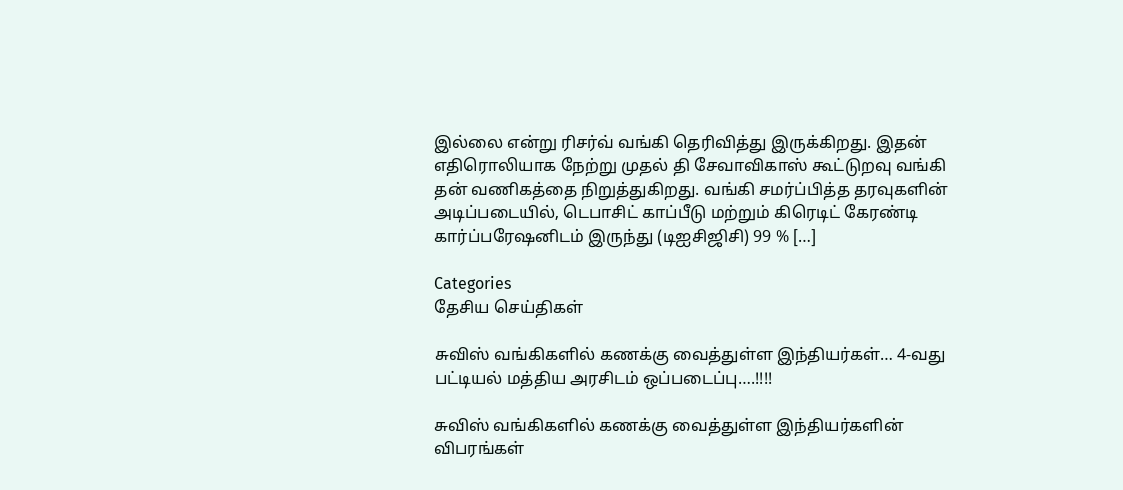இல்லை என்று ரிசர்வ் வங்கி தெரிவித்து இருக்கிறது. இதன் எதிரொலியாக நேற்று முதல் தி சேவாவிகாஸ் கூட்டுறவு வங்கி தன் வணிகத்தை நிறுத்துகிறது. வங்கி சமர்ப்பித்த தரவுகளின் அடிப்படையில், டெபாசிட் காப்பீடு மற்றும் கிரெடிட் கேரண்டி கார்ப்பரேஷனிடம் இருந்து (டிஐசிஜிசி) 99 % […]

Categories
தேசிய செய்திகள்

சுவிஸ் வங்கிகளில் கணக்கு வைத்துள்ள இந்தியர்கள்… 4-வது பட்டியல் மத்திய அரசிடம் ஒப்படைப்பு….!!!!

சுவிஸ் வங்கிகளில் கணக்கு வைத்துள்ள இந்தியர்களின் விபரங்கள்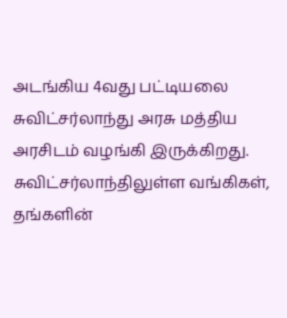அடங்கிய 4வது பட்டியலை சுவிட்சர்லாந்து அரசு மத்திய அரசிடம் வழங்கி இருக்கிறது. சுவிட்சர்லாந்திலுள்ள வங்கிகள், தங்களின்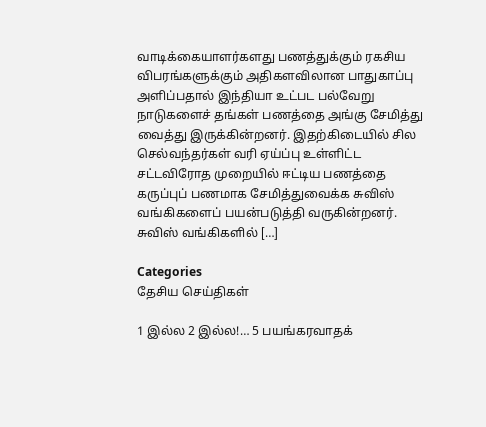வாடிக்கையாளர்களது பணத்துக்கும் ரகசிய விபரங்களுக்கும் அதிகளவிலான பாதுகாப்பு அளிப்பதால் இந்தியா உட்பட பல்வேறு நாடுகளைச் தங்கள் பணத்தை அங்கு சேமித்து வைத்து இருக்கின்றனர். இதற்கிடையில் சில செல்வந்தர்கள் வரி ஏய்ப்பு உள்ளிட்ட சட்டவிரோத முறையில் ஈட்டிய பணத்தை கருப்புப் பணமாக சேமித்துவைக்க சுவிஸ் வங்கிகளைப் பயன்படுத்தி வருகின்றனர். சுவிஸ் வங்கிகளில் […]

Categories
தேசிய செய்திகள்

1 இல்ல 2 இல்ல!… 5 பயங்கரவாதக்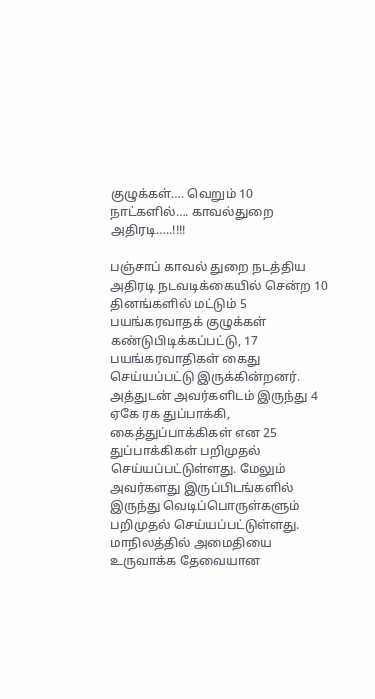குழுக்கள்…. வெறும் 10 நாட்களில்…. காவல்துறை அதிரடி…..!!!!

பஞ்சாப் காவல் துறை நடத்திய அதிரடி நடவடிக்கையில் சென்ற 10 தினங்களில் மட்டும் 5 பயங்கரவாதக் குழுக்கள் கண்டுபிடிக்கப்பட்டு, 17 பயங்கரவாதிகள் கைது செய்யப்பட்டு இருக்கின்றனர். அத்துடன் அவர்களிடம் இருந்து 4 ஏகே ரக துப்பாக்கி, கைத்துப்பாக்கிகள் என 25 துப்பாக்கிகள் பறிமுதல் செய்யப்பட்டுள்ளது. மேலும் அவர்களது இருப்பிடங்களில் இருந்து வெடிப்பொருள்களும் பறிமுதல் செய்யப்பட்டுள்ளது. மாநிலத்தில் அமைதியை உருவாக்க தேவையான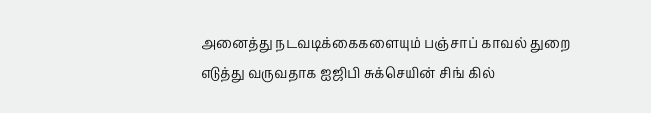அனைத்து நடவடிக்கைகளையும் பஞ்சாப் காவல் துறை எடுத்து வருவதாக ஐஜிபி சுக்செயின் சிங் கில்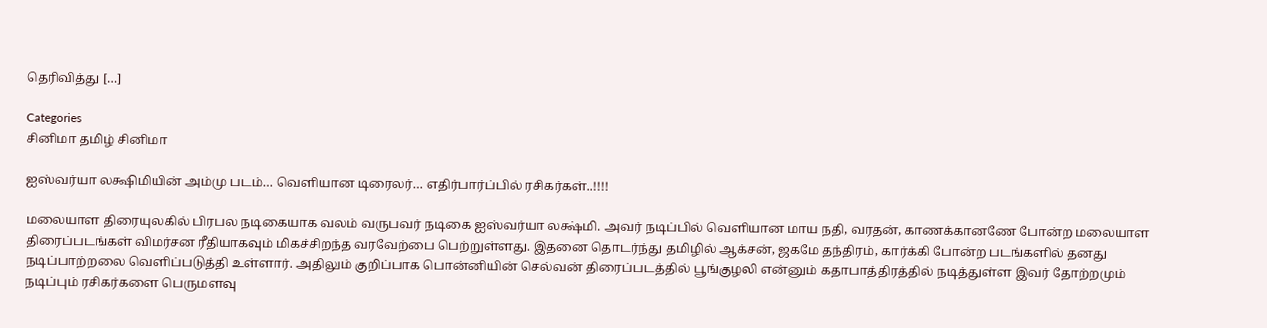தெரிவித்து […]

Categories
சினிமா தமிழ் சினிமா

ஐஸ்வர்யா லக்ஷிமியின் அம்மு படம்… வெளியான டிரைலர்… எதிர்பார்ப்பில் ரசிகர்கள்..!!!!

மலையாள‌ திரையுலகில் பிரபல நடிகையாக வலம் வருபவர் நடிகை ஐஸ்வர்யா லக்ஷ்மி. அவர் நடிப்பில் வெளியான மாய நதி, வரதன், காணக்கானணே போன்ற மலையாள திரைப்படங்கள் விமர்சன ரீதியாகவும் மிகச்சிறந்த வரவேற்பை பெற்றுள்ளது. இதனை தொடர்ந்து தமிழில் ஆக்சன், ஜகமே தந்திரம், கார்க்கி போன்ற படங்களில் தனது நடிப்பாற்றலை வெளிப்படுத்தி உள்ளார். அதிலும் குறிப்பாக பொன்னியின் செல்வன் திரைப்படத்தில் பூங்குழலி என்னும் கதாபாத்திரத்தில் நடித்துள்ள இவர் தோற்றமும் நடிப்பும் ரசிகர்களை பெருமளவு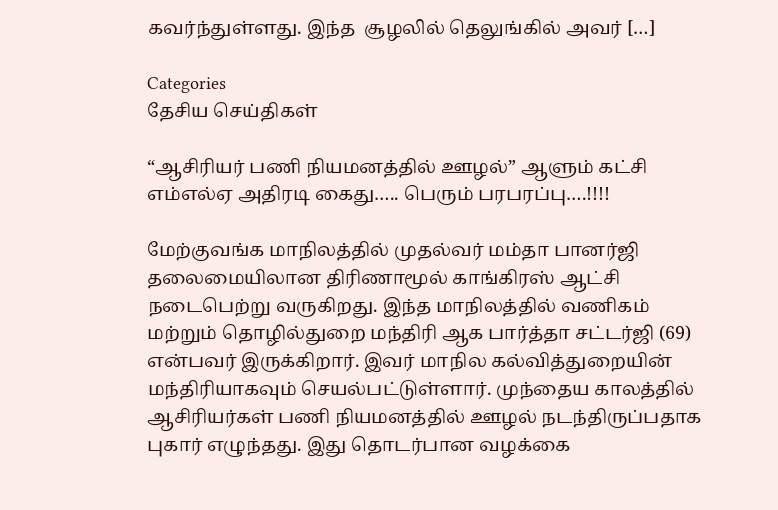கவர்ந்துள்ளது. இந்த  சூழலில் தெலுங்கில் அவர் […]

Categories
தேசிய செய்திகள்

“ஆசிரியர் பணி நியமனத்தில் ஊழல்” ஆளும் கட்சி எம்எல்ஏ அதிரடி கைது….. பெரும் பரபரப்பு….!!!!

மேற்குவங்க மாநிலத்தில் முதல்வர் மம்தா பானர்ஜி தலைமையிலான திரிணாமூல் காங்கிரஸ் ஆட்சி நடைபெற்று வருகிறது. இந்த மாநிலத்தில் வணிகம் மற்றும் தொழில்துறை மந்திரி ஆக பார்த்தா சட்டர்ஜி (69) என்பவர் இருக்கிறார். இவர் மாநில கல்வித்துறையின் மந்திரியாகவும் செயல்பட்டுள்ளார். முந்தைய காலத்தில் ஆசிரியர்கள் பணி நியமனத்தில் ஊழல் நடந்திருப்பதாக புகார் எழுந்தது. இது தொடர்பான வழக்கை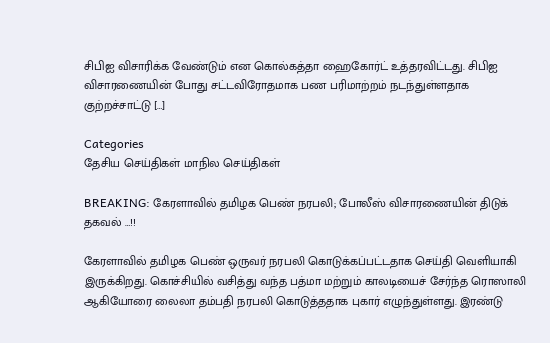சிபிஐ விசாரிக்க வேண்டும் என கொல்கத்தா ஹைகோர்ட் உத்தரவிட்டது. சிபிஐ விசாரணையின் போது சட்டவிரோதமாக பண பரிமாற்றம் நடந்துள்ளதாக குற்றச்சாட்டு […]

Categories
தேசிய செய்திகள் மாநில செய்திகள்

BREAKING: கேரளாவில் தமிழக பெண் நரபலி; போலீஸ் விசாரணையின் திடுக் தகவல் …!!

கேரளாவில் தமிழக பெண் ஒருவர் நரபலி கொடுக்கப்பட்டதாக செய்தி வெளியாகி இருக்கிறது. கொச்சியில் வசித்து வந்த பத்மா மற்றும் காலடியைச் சேர்ந்த ரொஸாலி ஆகியோரை லைலா தம்பதி நரபலி கொடுத்ததாக புகார் எழுந்துள்ளது. இரண்டு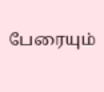பேரையும்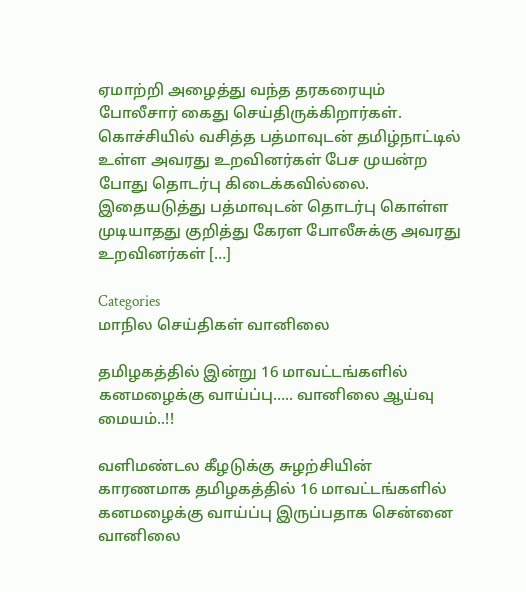ஏமாற்றி அழைத்து வந்த தரகரையும் போலீசார் கைது செய்திருக்கிறார்கள். கொச்சியில் வசித்த பத்மாவுடன் தமிழ்நாட்டில் உள்ள அவரது உறவினர்கள் பேச முயன்ற போது தொடர்பு கிடைக்கவில்லை. இதையடுத்து பத்மாவுடன் தொடர்பு கொள்ள முடியாதது குறித்து கேரள போலீசுக்கு அவரது உறவினர்கள் […]

Categories
மாநில செய்திகள் வானிலை

தமிழகத்தில் இன்று 16 மாவட்டங்களில் கனமழைக்கு வாய்ப்பு….. வானிலை ஆய்வு மையம்..!!

வளிமண்டல கீழடுக்கு சுழற்சியின் காரணமாக தமிழகத்தில் 16 மாவட்டங்களில் கனமழைக்கு வாய்ப்பு இருப்பதாக சென்னை வானிலை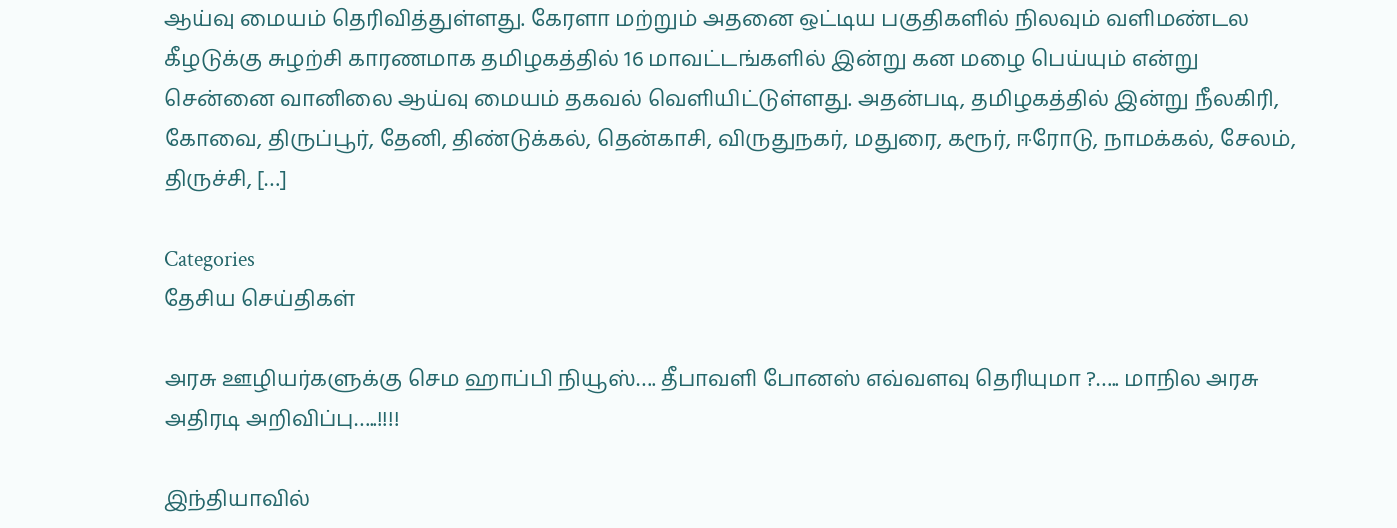ஆய்வு மையம் தெரிவித்துள்ளது. கேரளா மற்றும் அதனை ஒட்டிய பகுதிகளில் நிலவும் வளிமண்டல கீழடுக்கு சுழற்சி காரணமாக தமிழகத்தில் 16 மாவட்டங்களில் இன்று கன மழை பெய்யும் என்று சென்னை வானிலை ஆய்வு மையம் தகவல் வெளியிட்டுள்ளது. அதன்படி, தமிழகத்தில் இன்று நீலகிரி, கோவை, திருப்பூர், தேனி, திண்டுக்கல், தென்காசி, விருதுநகர், மதுரை, கரூர், ஈரோடு, நாமக்கல், சேலம், திருச்சி, […]

Categories
தேசிய செய்திகள்

அரசு ஊழியர்களுக்கு செம ஹாப்பி நியூஸ்…. தீபாவளி போனஸ் எவ்வளவு தெரியுமா ?….. மாநில அரசு அதிரடி அறிவிப்பு…..!!!!

இந்தியாவில்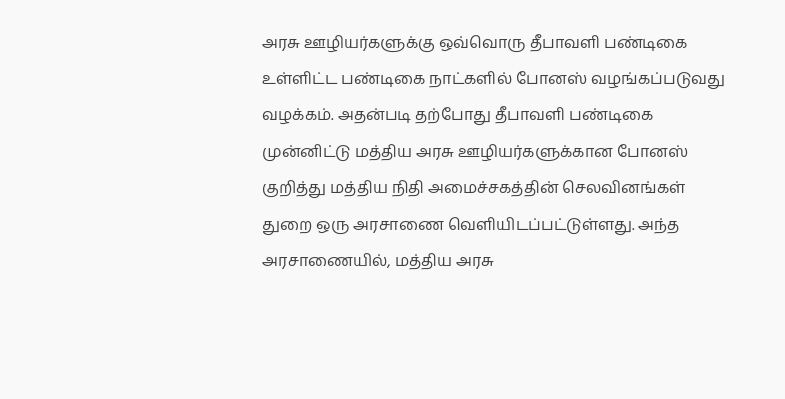அரசு ஊழியர்களுக்கு ஒவ்வொரு தீபாவளி பண்டிகை உள்ளிட்ட பண்டிகை நாட்களில் போனஸ் வழங்கப்படுவது வழக்கம். அதன்படி தற்போது தீபாவளி பண்டிகை முன்னிட்டு மத்திய அரசு ஊழியர்களுக்கான போனஸ் குறித்து மத்திய நிதி அமைச்சகத்தின் செலவினங்கள் துறை ஒரு அரசாணை வெளியிடப்பட்டுள்ளது. அந்த அரசாணையில், மத்திய அரசு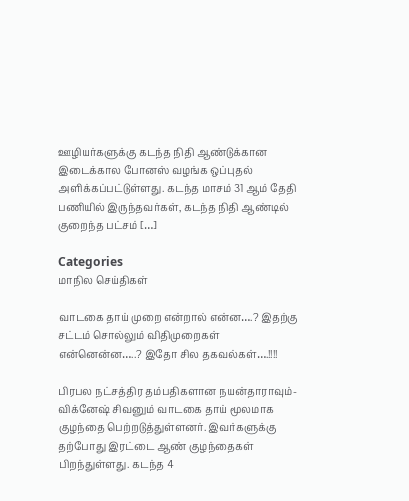ஊழியர்களுக்கு கடந்த நிதி ஆண்டுக்கான இடைக்கால போனஸ் வழங்க ஒப்புதல் அளிக்கப்பட்டுள்ளது. கடந்த மாசம் 31 ஆம் தேதி பணியில் இருந்தவர்கள், கடந்த நிதி ஆண்டில் குறைந்த பட்சம் […]

Categories
மாநில செய்திகள்

வாடகை தாய் முறை என்றால் என்ன….? இதற்கு சட்டம் சொல்லும் விதிமுறைகள் என்னென்ன…..? இதோ சில தகவல்கள்….!!!!

பிரபல நட்சத்திர தம்பதிகளான நயன்தாராவும்-விக்னேஷ் சிவனும் வாடகை தாய் மூலமாக குழந்தை பெற்றடுத்துள்ளனர். இவர்களுக்கு தற்போது இரட்டை ஆண் குழந்தைகள் பிறந்துள்ளது. கடந்த 4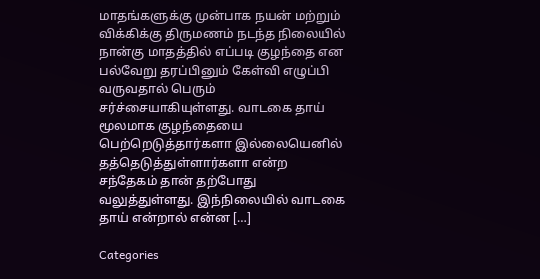மாதங்களுக்கு முன்பாக நயன் மற்றும் விக்கிக்கு திருமணம் நடந்த நிலையில் நான்கு மாதத்தில் எப்படி குழந்தை என பல்வேறு தரப்பினும் கேள்வி எழுப்பி வருவதால் பெரும் சர்ச்சையாகியுள்ளது. வாடகை தாய் மூலமாக குழந்தையை பெற்றெடுத்தார்களா இல்லையெனில் தத்தெடுத்துள்ளார்களா என்ற சந்தேகம் தான் தற்போது வலுத்துள்ளது. இந்நிலையில் வாடகை தாய் என்றால் என்ன […]

Categories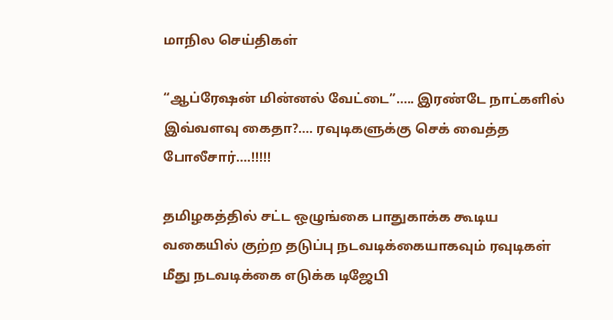மாநில செய்திகள்

“ஆப்ரேஷன் மின்னல் வேட்டை”….. இரண்டே நாட்களில் இவ்வளவு கைதா?…. ரவுடிகளுக்கு செக் வைத்த போலீசார்….!!!!!

தமிழகத்தில் சட்ட ஒழுங்கை பாதுகாக்க கூடிய வகையில் குற்ற தடுப்பு நடவடிக்கையாகவும் ரவுடிகள் மீது நடவடிக்கை எடுக்க டிஜேபி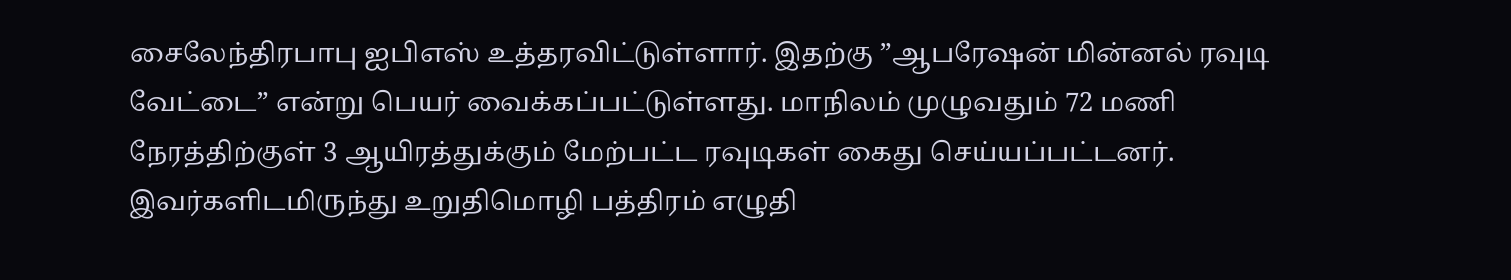சைலேந்திரபாபு ஐபிஎஸ் உத்தரவிட்டுள்ளார்‌. இதற்கு ”ஆபரேஷன் மின்னல் ரவுடி வேட்டை” என்று பெயர் வைக்கப்பட்டுள்ளது. மாநிலம் முழுவதும் 72 மணி நேரத்திற்குள் 3 ஆயிரத்துக்கும் மேற்பட்ட ரவுடிகள் கைது செய்யப்பட்டனர். இவர்களிடமிருந்து உறுதிமொழி பத்திரம் எழுதி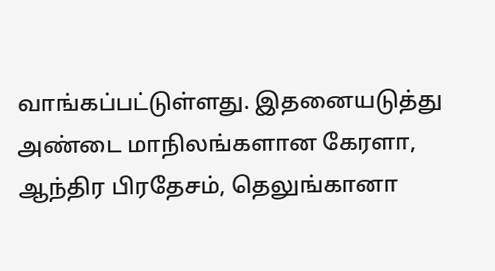வாங்கப்பட்டுள்ளது. இதனையடுத்து அண்டை மாநிலங்களான கேரளா, ஆந்திர பிரதேசம், தெலுங்கானா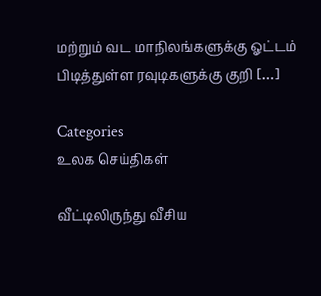மற்றும் வட மாநிலங்களுக்கு ஓட்டம் பிடித்துள்ள ரவுடிகளுக்கு குறி […]

Categories
உலக செய்திகள்

வீட்டிலிருந்து வீசிய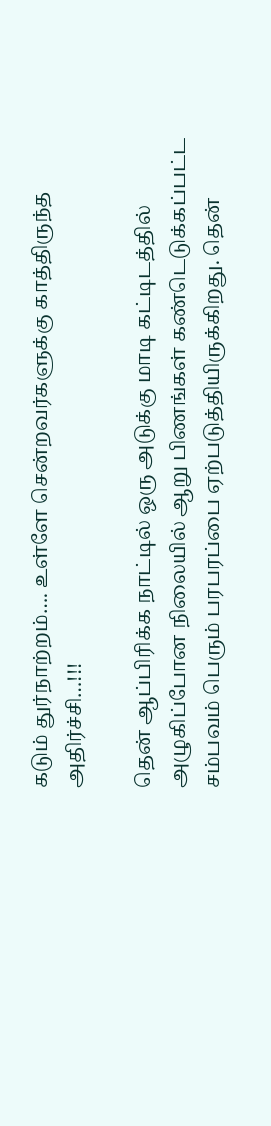கடும் துர்நாற்றம்…. உள்ளே சென்றவர்களுக்கு காத்திருந்த அதிர்ச்சி…!!!

தென் ஆப்பிரிக்க நாட்டில் ஒரு அடுக்கு மாடி கட்டிடத்தில் அழுகிப்போன நிலையில் ஆறு பிணங்கள் கண்டெடுக்கப்பட்ட சம்பவம் பெரும் பரபரப்பை ஏற்படுத்தியிருக்கிறது. தென்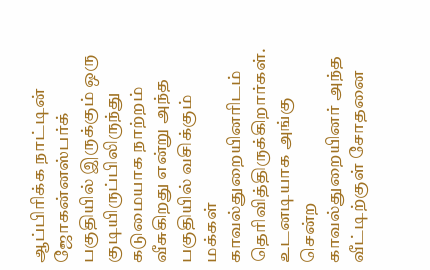ஆப்பிரிக்க நாட்டின் ஜோகன்னஸ்பர்க் பகுதியில் இருக்கும் ஒரு குடியிருப்பிலிருந்து கடுமையாக நாற்றம் வீசுகிறது என்று அந்த பகுதியில் வசிக்கும் மக்கள் காவல்துறையினரிடம் தெரிவித்திருக்கிறார்கள். உடனடியாக அங்கு சென்ற காவல்துறையினர் அந்த வீட்டிற்குள் சோதனை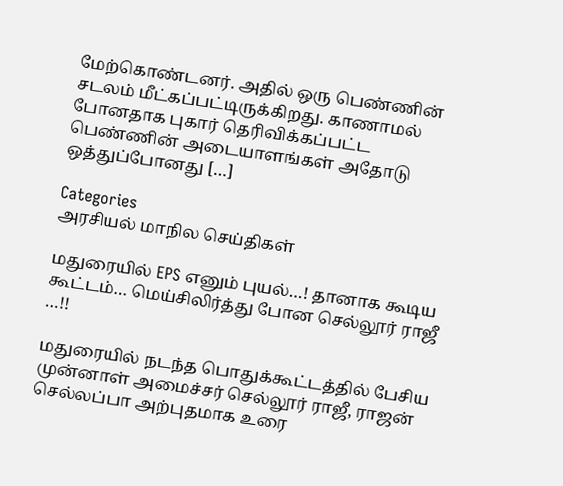மேற்கொண்டனர். அதில் ஒரு பெண்ணின் சடலம் மீட்கப்பட்டிருக்கிறது. காணாமல் போனதாக புகார் தெரிவிக்கப்பட்ட பெண்ணின் அடையாளங்கள் அதோடு ஒத்துப்போனது […]

Categories
அரசியல் மாநில செய்திகள்

மதுரையில் EPS எனும் புயல்…! தானாக கூடிய கூட்டம்… மெய்சிலிர்த்து போன செல்லூர் ராஜீ …!!

மதுரையில் நடந்த பொதுக்கூட்டத்தில் பேசிய முன்னாள் அமைச்சர் செல்லூர் ராஜீ, ராஜன் செல்லப்பா அற்புதமாக உரை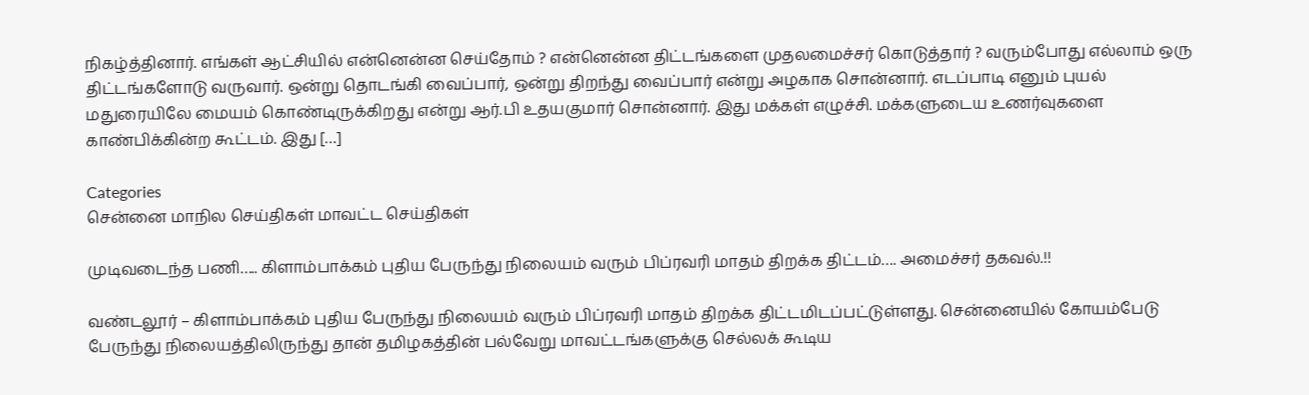நிகழ்த்தினார். எங்கள் ஆட்சியில் என்னென்ன செய்தோம் ? என்னென்ன திட்டங்களை முதலமைச்சர் கொடுத்தார் ? வரும்போது எல்லாம் ஒரு திட்டங்களோடு வருவார். ஒன்று தொடங்கி வைப்பார், ஒன்று திறந்து வைப்பார் என்று அழகாக சொன்னார். எடப்பாடி எனும் புயல் மதுரையிலே மையம் கொண்டிருக்கிறது என்று ஆர்.பி உதயகுமார் சொன்னார். இது மக்கள் எழுச்சி. மக்களுடைய உணர்வுகளை காண்பிக்கின்ற கூட்டம். இது […]

Categories
சென்னை மாநில செய்திகள் மாவட்ட செய்திகள்

முடிவடைந்த பணி….. கிளாம்பாக்கம் புதிய பேருந்து நிலையம் வரும் பிப்ரவரி மாதம் திறக்க திட்டம்…. அமைச்சர் தகவல்.!!

வண்டலூர் – கிளாம்பாக்கம் புதிய பேருந்து நிலையம் வரும் பிப்ரவரி மாதம் திறக்க திட்டமிடப்பட்டுள்ளது. சென்னையில் கோயம்பேடு பேருந்து நிலையத்திலிருந்து தான் தமிழகத்தின் பல்வேறு மாவட்டங்களுக்கு செல்லக் கூடிய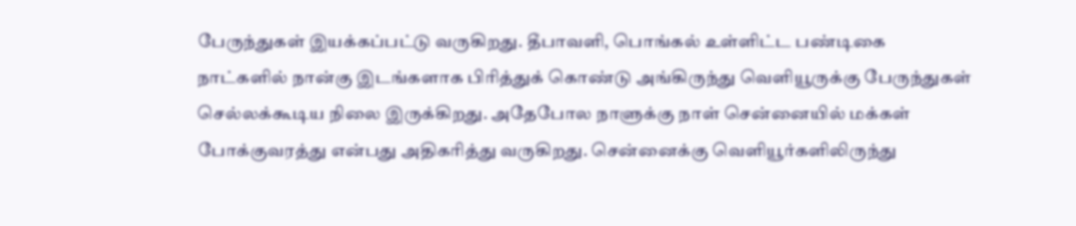பேருந்துகள் இயக்கப்பட்டு வருகிறது. தீபாவளி, பொங்கல் உள்ளிட்ட பண்டிகை நாட்களில் நான்கு இடங்களாக பிரித்துக் கொண்டு அங்கிருந்து வெளியூருக்கு பேருந்துகள் செல்லக்கூடிய நிலை இருக்கிறது. அதேபோல நாளுக்கு நாள் சென்னையில் மக்கள் போக்குவரத்து என்பது அதிகரித்து வருகிறது. சென்னைக்கு வெளியூர்களிலிருந்து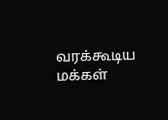வரக்கூடிய மக்கள்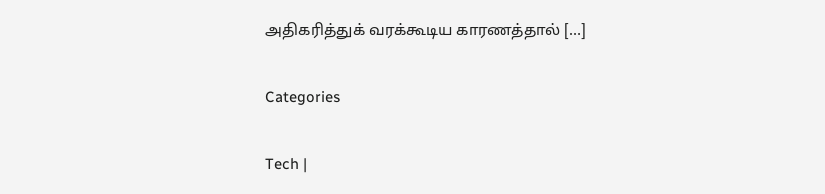அதிகரித்துக் வரக்கூடிய காரணத்தால் […]

Categories

Tech |